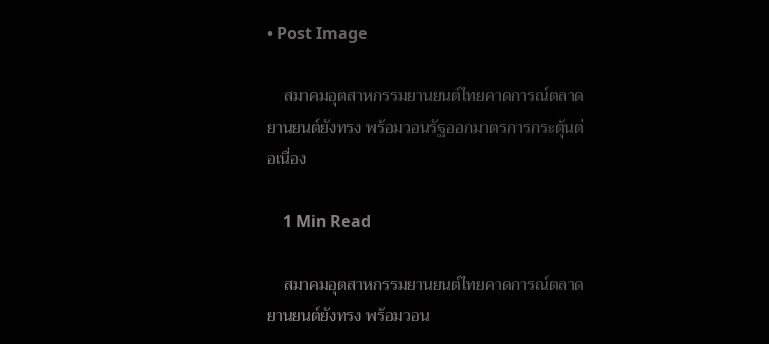• Post Image

    สมาคมอุตสาหกรรมยานยนต์ไทยคาดการณ์ตลาดยานยนต์ยังทรง พร้อมวอนรัฐออกมาตรการกระตุ้นต่อเนื่อง

    1 Min Read

    สมาคมอุตสาหกรรมยานยนต์ไทยคาดการณ์ตลาดยานยนต์ยังทรง พร้อมวอน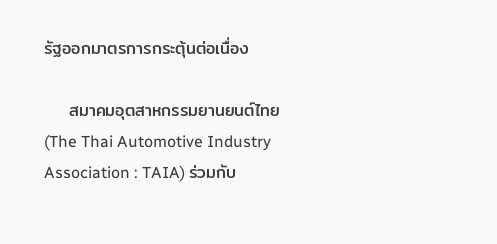รัฐออกมาตรการกระตุ้นต่อเนื่อง

    สมาคมอุตสาหกรรมยานยนต์ไทย (The Thai Automotive Industry Association : TAIA) ร่วมกับ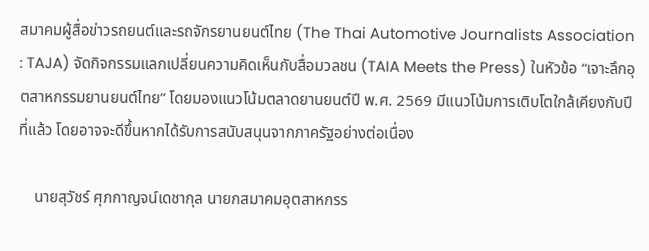สมาคมผู้สื่อข่าวรถยนต์และรถจักรยานยนต์ไทย (The Thai Automotive Journalists Association : TAJA) จัดกิจกรรมแลกเปลี่ยนความคิดเห็นกับสื่อมวลชน (TAIA Meets the Press) ในหัวข้อ “เจาะลึกอุตสาหกรรมยานยนต์ไทย” โดยมองแนวโน้มตลาดยานยนต์ปี พ.ศ. 2569 มีแนวโน้มการเติบโตใกล้เคียงกับปีที่แล้ว โดยอาจจะดีขึ้นหากได้รับการสนับสนุนจากภาครัฐอย่างต่อเนื่อง

    นายสุวัชร์ ศุภกาญจน์เดชากุล นายกสมาคมอุตสาหกรร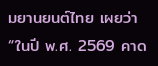มยานยนต์ไทย เผยว่า “ในปี พ.ศ. 2569 คาด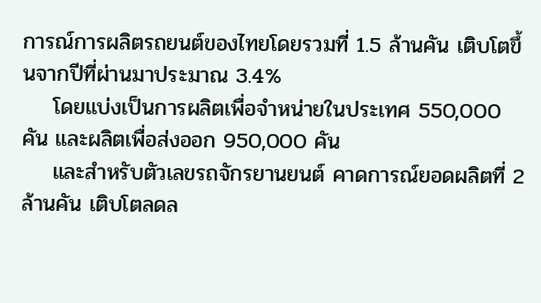การณ์การผลิตรถยนต์ของไทยโดยรวมที่ 1.5 ล้านคัน เติบโตขึ้นจากปีที่ผ่านมาประมาณ 3.4%
    โดยแบ่งเป็นการผลิตเพื่อจำหน่ายในประเทศ 550,000 คัน และผลิตเพื่อส่งออก 950,000 คัน
    และสำหรับตัวเลขรถจักรยานยนต์ คาดการณ์ยอดผลิตที่ 2 ล้านคัน เติบโตลดล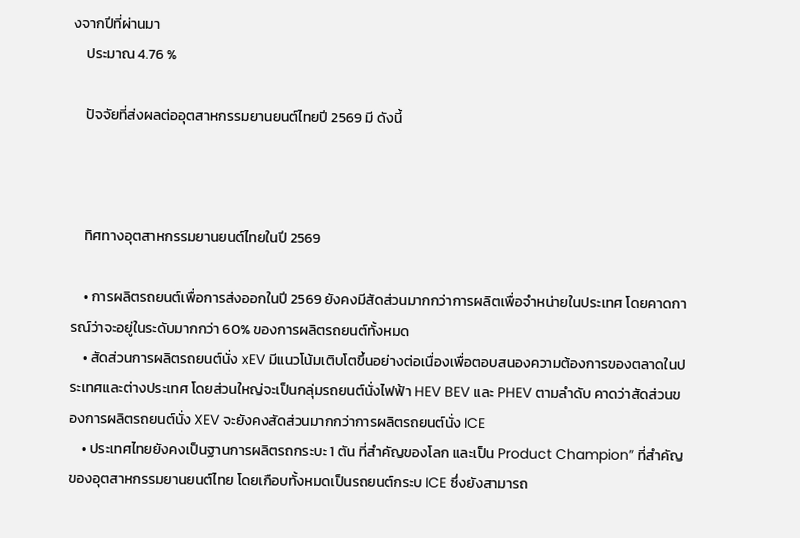งจากปีที่ผ่านมา
    ประมาณ 4.76 %

    ปัจจัยที่ส่งผลต่ออุตสาหกรรมยานยนต์ไทยปี 2569 มี ดังนี้



    ทิศทางอุตสาหกรรมยานยนต์ไทยในปี 2569

    • การผลิตรถยนต์เพื่อการส่งออกในปี 2569 ยังคงมีสัดส่วนมากกว่าการผลิตเพื่อจำหน่ายในประเทศ โดยคาดการณ์ว่าจะอยู่ในระดับมากกว่า 60% ของการผลิตรถยนต์ทั้งหมด
    • สัดส่วนการผลิตรถยนต์นั่ง xEV มีแนวโน้มเติบโตขึ้นอย่างต่อเนื่องเพื่อตอบสนองความต้องการของตลาดในประเทศและต่างประเทศ โดยส่วนใหญ่จะเป็นกลุ่มรถยนต์นั่งไฟฟ้า HEV BEV และ PHEV ตามลำดับ คาดว่าสัดส่วนของการผลิตรถยนต์นั่ง XEV จะยังคงสัดส่วนมากกว่าการผลิตรถยนต์นั่ง ICE
    • ประเทศไทยยังคงเป็นฐานการผลิตรถกระบะ 1 ตัน ที่สําคัญของโลก และเป็น Product Champion” ที่สำคัญของอุตสาหกรรมยานยนต์ไทย โดยเกือบทั้งหมดเป็นรถยนต์กระบ ICE ซึ่งยังสามารถ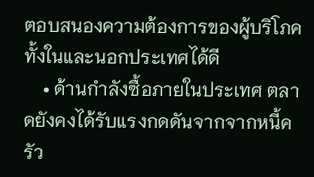ตอบสนองความต้องการของผู้บริโภคทั้งในและนอกประเทศได้ดี
    • ด้านกำลังซื้อภายในประเทศ ตลาดยังคงได้รับแรงกดดันจากจากหนี้ครัว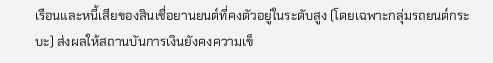เรือนและหนี้เสียของสินเชื่อยานยนต์ที่คงตัวอยู่ในระดับสูง (โดยเฉพาะกลุ่มรถยนต์กระบะ) ส่งผลให้สถานบันการเงินยังคงความเข็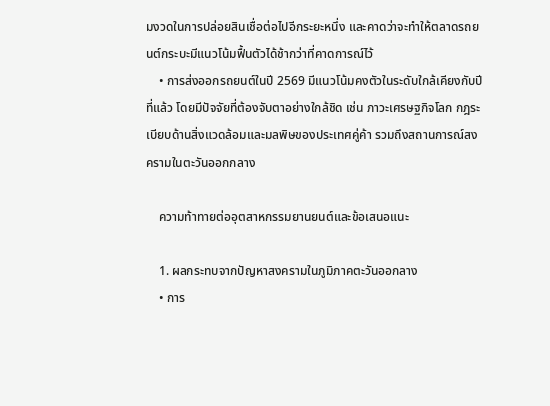มงวดในการปล่อยสินเชื่อต่อไปอีกระยะหนึ่ง และคาดว่าจะทำให้ตลาดรถยนต์กระบะมีแนวโน้มฟื้นตัวได้ช้ากว่าที่คาดการณ์ไว้
    • การส่งออกรถยนต์ในปี 2569 มีแนวโน้มคงตัวในระดับใกล้เคียงกับปีที่แล้ว โดยมีปัจจัยที่ต้องจับตาอย่างใกล้ชิด เช่น ภาวะเศรษฐกิจโลก กฎระเบียบด้านสิ่งแวดล้อมและมลพิษของประเทศคู่ค้า รวมถึงสถานการณ์สงครามในตะวันออกกลาง

    ความท้าทายต่ออุตสาหกรรมยานยนต์และข้อเสนอแนะ

    1. ผลกระทบจากปัญหาสงครามในภูมิภาคตะวันออกลาง
    • การ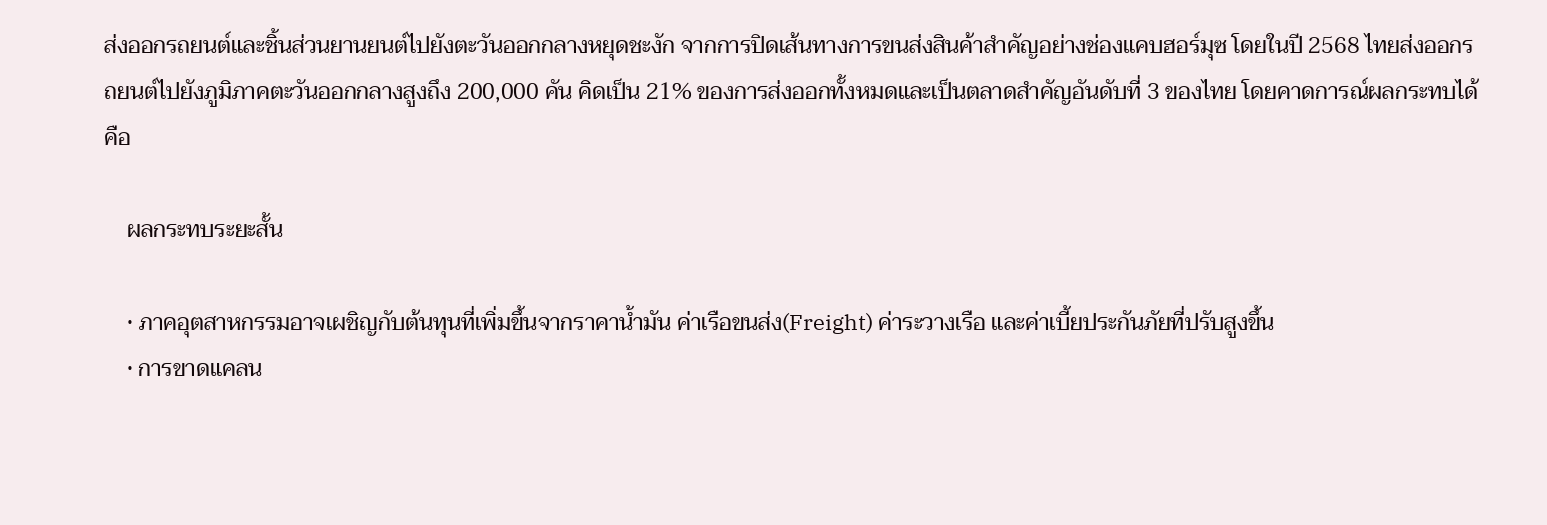ส่งออกรถยนต์และชิ้นส่วนยานยนต์ไปยังตะวันออกกลางหยุดชะงัก จากการปิดเส้นทางการขนส่งสินค้าสำคัญอย่างช่องแคบฮอร์มุซ โดยในปี 2568 ไทยส่งออกรถยนต์ไปยังภูมิภาคตะวันออกกลางสูงถึง 200,000 คัน คิดเป็น 21% ของการส่งออกทั้งหมดและเป็นตลาดสำคัญอันดับที่ 3 ของไทย โดยคาดการณ์ผลกระทบได้คือ

    ผลกระทบระยะสั้น

    • ภาคอุตสาหกรรมอาจเผชิญกับต้นทุนที่เพิ่มขึ้นจากราคาน้ำมัน ค่าเรือขนส่ง(Freight) ค่าระวางเรือ และค่าเบี้ยประกันภัยที่ปรับสูงขึ้น
    • การขาดแคลน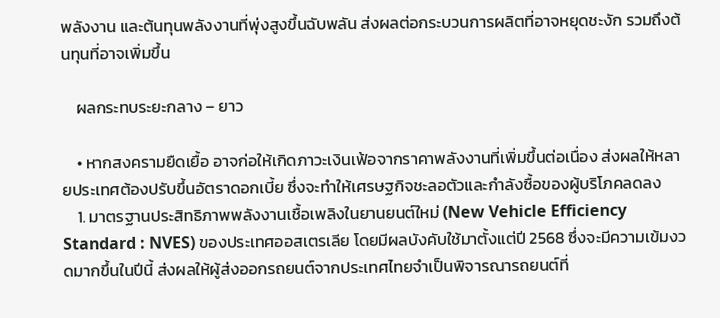พลังงาน และต้นทุนพลังงานที่พุ่งสูงขึ้นฉับพลัน ส่งผลต่อกระบวนการผลิตที่อาจหยุดชะงัก รวมถึงต้นทุนที่อาจเพิ่มขึ้น

    ผลกระทบระยะกลาง – ยาว

    • หากสงครามยืดเยื้อ อาจก่อให้เกิดภาวะเงินเฟ้อจากราคาพลังงานที่เพิ่มขึ้นต่อเนื่อง ส่งผลให้หลายประเทศต้องปรับขึ้นอัตราดอกเบี้ย ซึ่งจะทำให้เศรษฐกิจชะลอตัวและกำลังซื้อของผู้บริโภคลดลง
    1. มาตรฐานประสิทธิภาพพลังงานเชื้อเพลิงในยานยนต์ใหม่ (New Vehicle Efficiency Standard : NVES) ของประเทศออสเตรเลีย โดยมีผลบังคับใช้มาตั้งแต่ปี 2568 ซึ่งจะมีความเข้มงวดมากขึ้นในปีนี้ ส่งผลให้ผู้ส่งออกรถยนต์จากประเทศไทยจำเป็นพิจารณารถยนต์ที่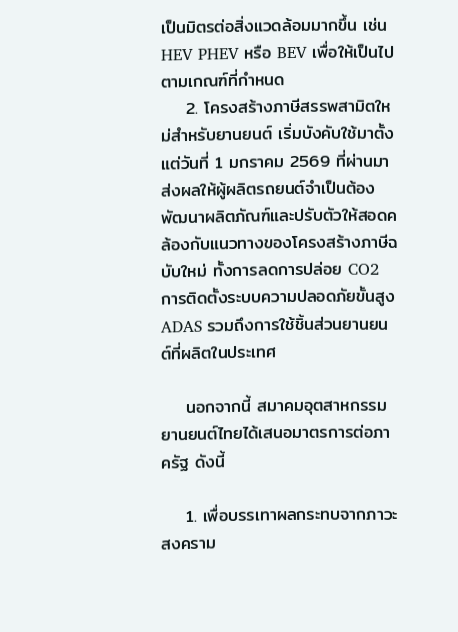เป็นมิตรต่อสิ่งแวดล้อมมากขึ้น เช่น HEV PHEV หรือ BEV เพื่อให้เป็นไปตามเกณฑ์ที่กำหนด
    2. โครงสร้างภาษีสรรพสามิตใหม่สำหรับยานยนต์ เริ่มบังคับใช้มาตั้งแต่วันที่ 1 มกราคม 2569 ที่ผ่านมา ส่งผลให้ผู้ผลิตรถยนต์จำเป็นต้องพัฒนาผลิตภัณฑ์และปรับตัวให้สอดคล้องกับแนวทางของโครงสร้างภาษีฉบับใหม่ ทั้งการลดการปล่อย CO2 การติดตั้งระบบความปลอดภัยขั้นสูง ADAS รวมถึงการใช้ชิ้นส่วนยานยนต์ที่ผลิตในประเทศ

    นอกจากนี้ สมาคมอุตสาหกรรมยานยนต์ไทยได้เสนอมาตรการต่อภาครัฐ ดังนี้

    1. เพื่อบรรเทาผลกระทบจากภาวะสงคราม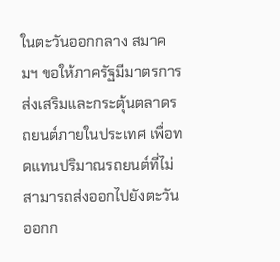ในตะวันออกกลาง สมาคมฯ ขอให้ภาครัฐมีมาตรการส่งเสริมและกระตุ้นตลาดรถยนต์ภายในประเทศ เพื่อทดแทนปริมาณรถยนต์ที่ไม่สามารถส่งออกไปยังตะวันออกก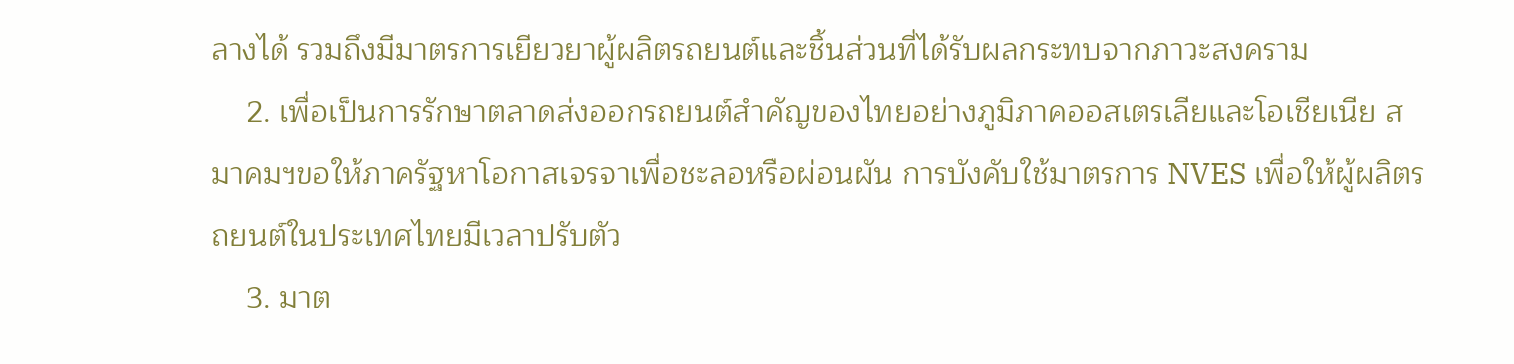ลางได้ รวมถึงมีมาตรการเยียวยาผู้ผลิตรถยนต์และชิ้นส่วนที่ได้รับผลกระทบจากภาวะสงคราม
    2. เพื่อเป็นการรักษาตลาดส่งออกรถยนต์สำคัญของไทยอย่างภูมิภาคออสเตรเลียและโอเชียเนีย สมาคมฯขอให้ภาครัฐหาโอกาสเจรจาเพื่อชะลอหรือผ่อนผัน การบังคับใช้มาตรการ NVES เพื่อให้ผู้ผลิตรถยนต์ในประเทศไทยมีเวลาปรับตัว
    3. มาต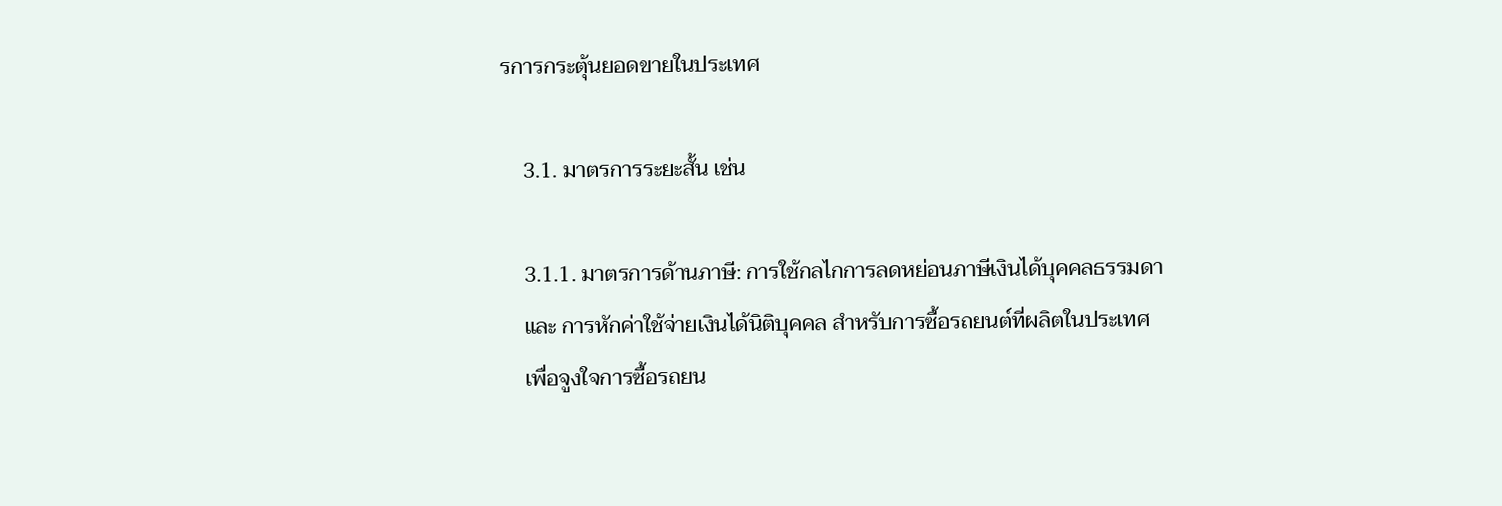รการกระตุ้นยอดขายในประเทศ

    3.1. มาตรการระยะสั้น เช่น

    3.1.1. มาตรการด้านภาษี: การใช้กลไกการลดหย่อนภาษีเงินได้บุคคลธรรมดา
    และ การหักค่าใช้จ่ายเงินได้นิติบุคคล สำหรับการซื้อรถยนต์ที่ผลิตในประเทศ
    เพื่อจูงใจการซื้อรถยน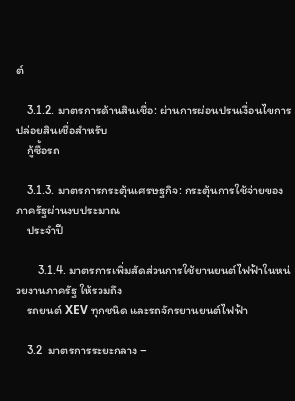ต์

    3.1.2. มาตรการด้านสินเชื่อ: ผ่านการผ่อนปรนเงื่อนไขการปล่อยสินเชื่อสำหรับ
    กู้ซื้อรถ

    3.1.3. มาตรการกระตุ้นเศรษฐกิจ: กระตุ้นการใช้จ่ายของภาครัฐผ่านงบประมาณ
    ประจำปี

        3.1.4. มาตรการเพิ่มสัดส่วนการใช้ยานยนต์ไฟฟ้าในหน่วยงานภาครัฐ ให้รวมถึง
    รถยนต์ XEV ทุกชนิด และรถจักรยานยนต์ไฟฟ้า

    3.2  มาตรการระยะกลาง –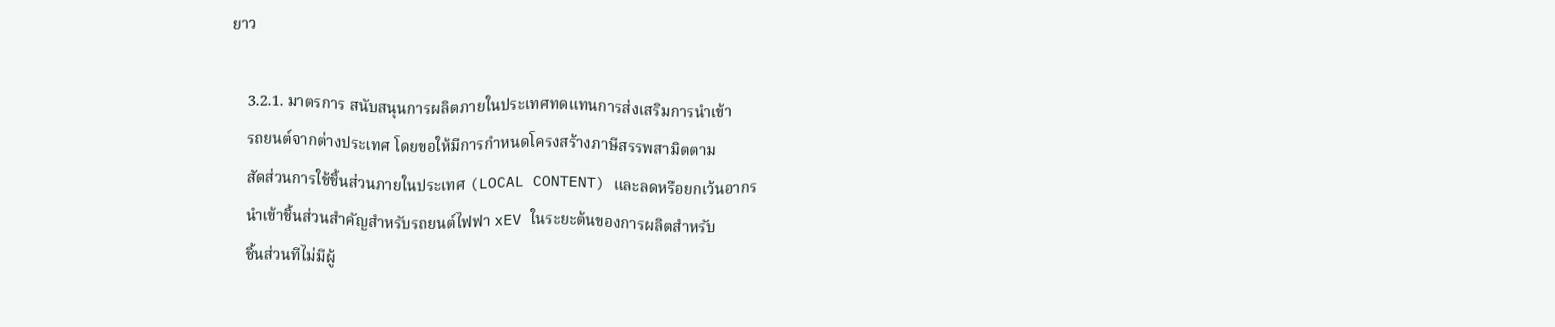ยาว

    3.2.1. มาตรการ สนับสนุนการผลิตภายในประเทศทดแทนการส่งเสริมการนําเข้า
    รถยนต์จากต่างประเทศ โดยขอให้มีการกําหนดโครงสร้างภาษีสรรพสามิตตาม
    สัดส่วนการใช้ชิ้นส่วนภายในประเทศ (LOCAL CONTENT) และลดหรือยกเว้นอากร
    นําเข้าชิ้นส่วนสําคัญสําหรับรถยนต์ไฟฟา xEV ในระยะต้นของการผลิตสําหรับ
    ชิ้นส่วนทีไม่มีผู้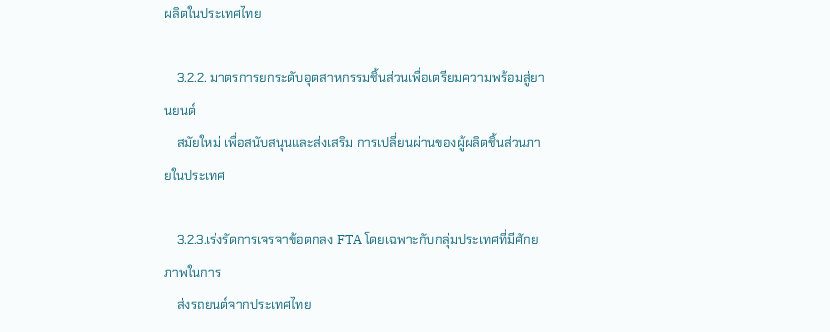ผลิตในประเทศไทย

    3.2.2. มาตรการยกระดับอุตสาหกรรมชิ้นส่วนเพื่อเตรียมความพร้อมสู่ยานยนต์
    สมัยใหม่ เพื่อสนับสนุนและส่งเสริม การเปลี่ยนผ่านของผู้ผลิตชิ้นส่วนภายในประเทศ

    3.2.3.เร่งรัดการเจรจาข้อตกลง FTA โดยเฉพาะกับกลุ่มประเทศที่มีศักยภาพในการ
    ส่งรถยนต์จากประเทศไทย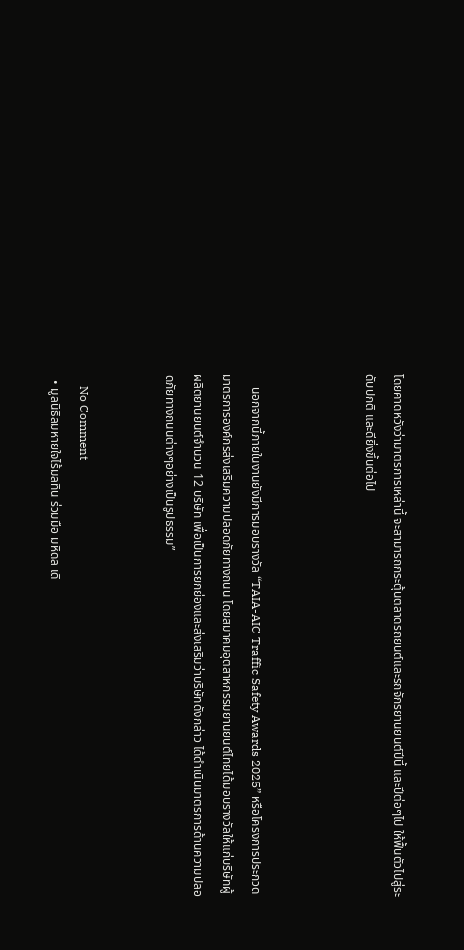โดยคาดหวังว่ามาตรการเหล่านี้ จะสามารถกระตุ้นตลาดรถยนต์และรถจักรยานยนต์ปีนี้ และปีต่อๆไป ให้ฟื้นตัวไปสู่ระดับปกติ และดียิ่งขึ้นต่อไป



    นอกจากนี้ภายในงานยังมีการมอบรางวัล “TAIA-AIC Traffic Safety Awards 2025” หรือโครงการประกวดมาตรการองค์กรส่งเสริมความปลอดภัยทางถนน โดยสมาคมอุตสาหกรรมยานยนต์ไทยได้มอบรางวัลให้แก่บริษัทผู้ผลิตยานยนต์จำนวน 12 บริษัท เพื่อเป็นการยกย่องและส่งเสริมว่าบริษัทดังกล่าว ได้ดำเนินมาตรการด้านความปลอดภัยทางถนนต่างๆอย่างเป็นรูปธรรม”


    No Comment
  • มูลนิธิลมหายใจไร้มลทิน ร่วมมือ มหิดล เดิ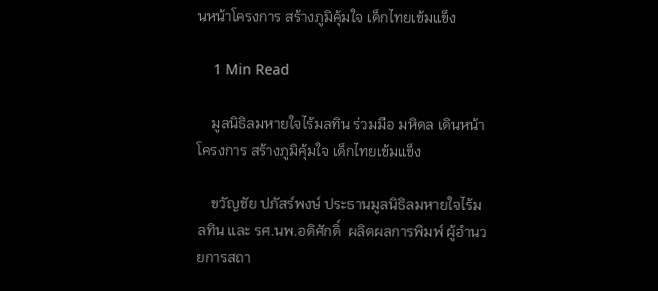นหน้าโครงการ สร้างภูมิคุ้มใจ เด็กไทยเข้มแข็ง

    1 Min Read

    มูลนิธิลมหายใจไร้มลทิน ร่วมมือ มหิดล เดินหน้าโครงการ สร้างภูมิคุ้มใจ เด็กไทยเข้มแข็ง

    ขวัญชัย ปภัสร์พงษ์ ประธานมูลนิธิลมหายใจไร้มลทิน และ รศ.นพ.อดิศักดิ์  ผลิตผลการพิมพ์ ผู้อำนวยการสถา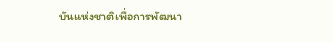บันแห่งชาติเพื่อการพัฒนา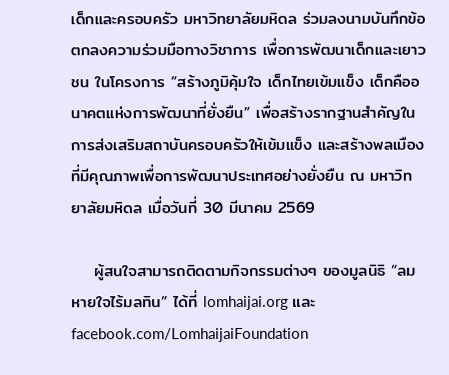เด็กและครอบครัว มหาวิทยาลัยมหิดล ร่วมลงนามบันทึกข้อตกลงความร่วมมือทางวิชาการ เพื่อการพัฒนาเด็กและเยาวชน ในโครงการ “สร้างภูมิคุ้มใจ เด็กไทยเข้มแข็ง เด็กคืออนาคตแห่งการพัฒนาที่ยั่งยืน” เพื่อสร้างรากฐานสำคัญในการส่งเสริมสถาบันครอบครัวให้เข้มแข็ง และสร้างพลเมืองที่มีคุณภาพเพื่อการพัฒนาประเทศอย่างยั่งยืน ณ มหาวิทยาลัยมหิดล เมื่อวันที่ 30 มีนาคม 2569

    ผู้สนใจสามารถติดตามกิจกรรมต่างๆ ของมูลนิธิ “ลมหายใจไร้มลทิน” ได้ที่ lomhaijai.org และ facebook.com/LomhaijaiFoundation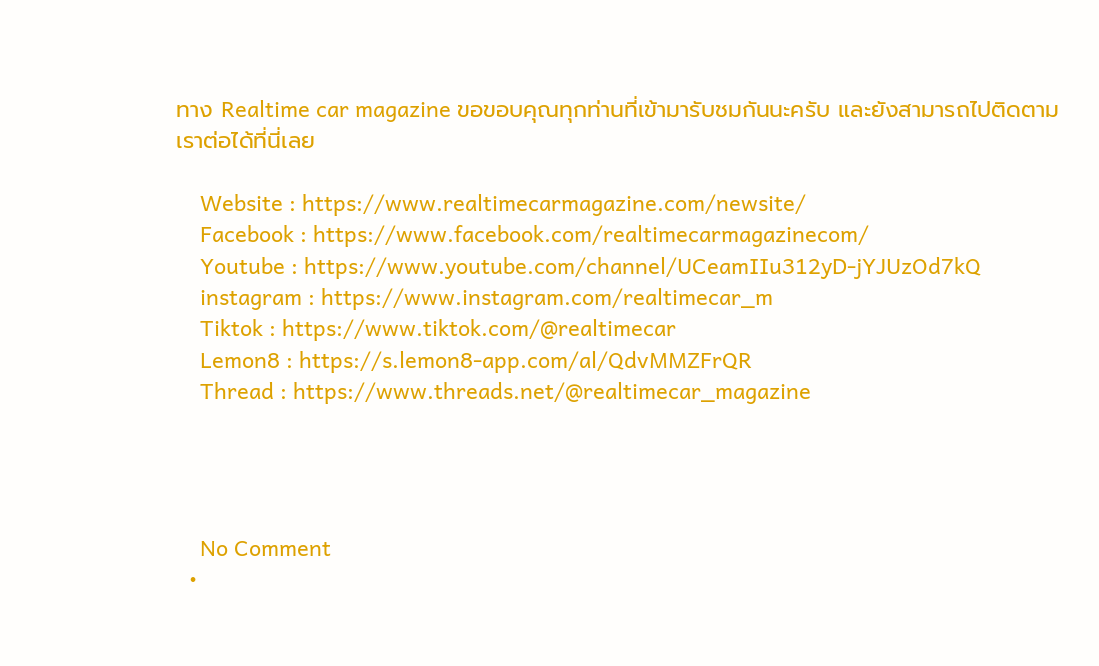ทาง Realtime car magazine ขอขอบคุณทุกท่านที่เข้ามารับชมกันนะครับ และยังสามารถไปติดตามเราต่อได้ที่นี่เลย

    Website : https://www.realtimecarmagazine.com/newsite/
    Facebook : https://www.facebook.com/realtimecarmagazinecom/
    Youtube : https://www.youtube.com/channel/UCeamIIu312yD-jYJUzOd7kQ
    instagram : https://www.instagram.com/realtimecar_m
    Tiktok : https://www.tiktok.com/@realtimecar
    Lemon8 : https://s.lemon8-app.com/al/QdvMMZFrQR
    Thread : https://www.threads.net/@realtimecar_magazine




    No Comment
  •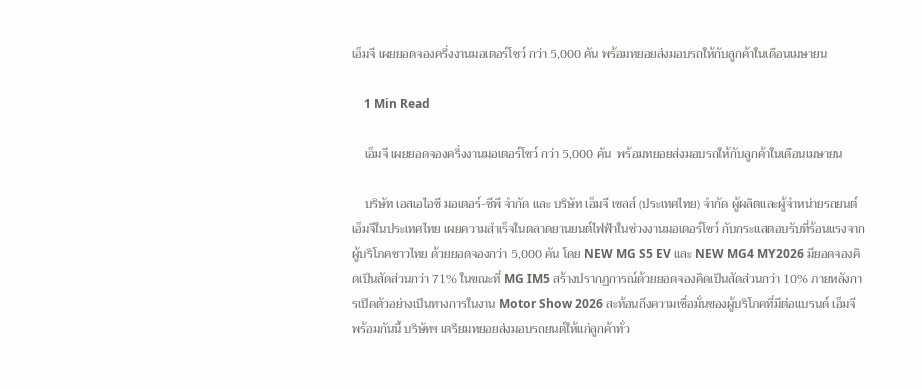เอ็มจี เผยยอดจองครึ่งงานมอเตอร์โชว์ กว่า 5,000 คัน พร้อมทยอยส่งมอบรถให้กับลูกค้าในเดือนเมษายน

    1 Min Read

    เอ็มจี เผยยอดจองครึ่งงานมอเตอร์โชว์ กว่า 5,000 คัน  พร้อมทยอยส่งมอบรถให้กับลูกค้าในเดือนเมษายน

    บริษัท เอสเอไอซี มอเตอร์-ซีพี จำกัด และ บริษัท เอ็มจี เซลส์ (ประเทศไทย) จำกัด ผู้ผลิตและผู้จำหน่ายรถยนต์เอ็มจีในประเทศไทย เผยความสำเร็จในตลาดยานยนต์ไฟฟ้าในช่วงงานมอเตอร์โชว์ กับกระแสตอบรับที่ร้อนแรงจากผู้บริโภคชาวไทย ด้วยยอดจองกว่า 5,000 คัน โดย NEW MG S5 EV และ NEW MG4 MY2026 มียอดจองคิดเป็นสัดส่วนกว่า 71% ในขณะที่ MG IM5 สร้างปรากฏการณ์ด้วยยอดจองคิดเป็นสัดส่วนกว่า 10% ภายหลังการเปิดตัวอย่างเป็นทางการในงาน Motor Show 2026 สะท้อนถึงความเชื่อมั่นของผู้บริโภคที่มีต่อแบรนด์ เอ็มจี พร้อมกันนี้ บริษัทฯ เตรียมทยอยส่งมอบรถยนต์ให้แก่ลูกค้าทั่ว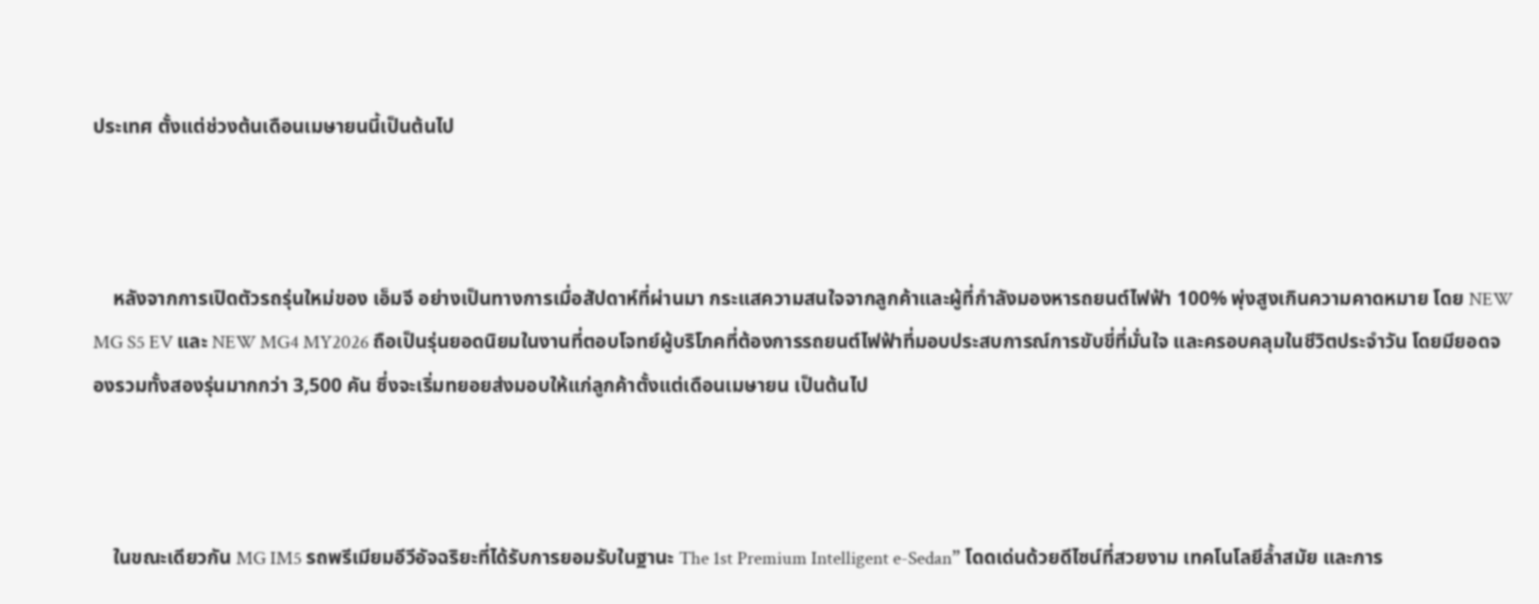ประเทศ ตั้งแต่ช่วงต้นเดือนเมษายนนี้เป็นต้นไป



    หลังจากการเปิดตัวรถรุ่นใหม่ของ เอ็มจี อย่างเป็นทางการเมื่อสัปดาห์ที่ผ่านมา กระแสความสนใจจากลูกค้าและผู้ที่กำลังมองหารถยนต์ไฟฟ้า 100% พุ่งสูงเกินความคาดหมาย โดย NEW MG S5 EV และ NEW MG4 MY2026 ถือเป็นรุ่นยอดนิยมในงานที่ตอบโจทย์ผู้บริโภคที่ต้องการรถยนต์ไฟฟ้าที่มอบประสบการณ์การขับขี่ที่มั่นใจ และครอบคลุมในชีวิตประจำวัน โดยมียอดจองรวมทั้งสองรุ่นมากกว่า 3,500 คัน ซึ่งจะเริ่มทยอยส่งมอบให้แก่ลูกค้าตั้งแต่เดือนเมษายน เป็นต้นไป



    ในขณะเดียวกัน MG IM5 รถพรีเมียมอีวีอัจฉริยะที่ได้รับการยอมรับในฐานะ The 1st Premium Intelligent e-Sedan” โดดเด่นด้วยดีไซน์ที่สวยงาม เทคโนโลยีล้ำสมัย และการ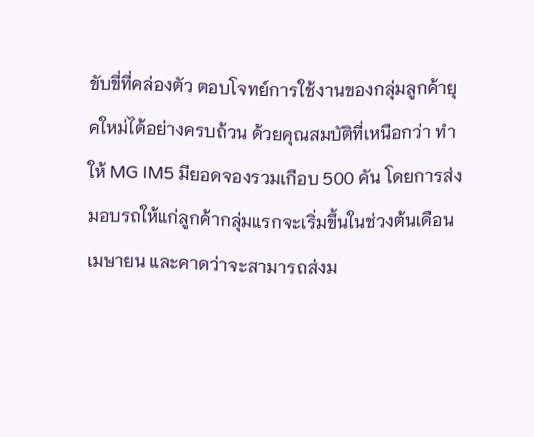ขับขี่ที่คล่องตัว ตอบโจทย์การใช้งานของกลุ่มลูกค้ายุคใหม่ได้อย่างครบถ้วน ด้วยคุณสมบัติที่เหนือกว่า ทำให้ MG IM5 มียอดจองรวมเกือบ 500 คัน โดยการส่งมอบรถให้แก่ลูกค้ากลุ่มแรกจะเริ่มขึ้นในช่วงต้นเดือนเมษายน และคาดว่าจะสามารถส่งม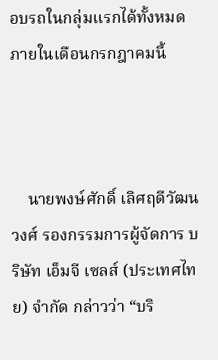อบรถในกลุ่มแรกได้ทั้งหมดภายในเดือนกรกฎาคมนี้



    นายพงษ์ศักดิ์ เลิศฤดีวัฒนวงศ์ รองกรรมการผู้จัดการ บริษัท เอ็มจี เซลส์ (ประเทศไทย) จำกัด กล่าวว่า “บริ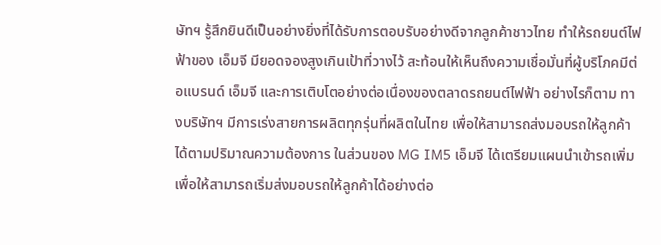ษัทฯ รู้สึกยินดีเป็นอย่างยิ่งที่ได้รับการตอบรับอย่างดีจากลูกค้าชาวไทย ทำให้รถยนต์ไฟฟ้าของ เอ็มจี มียอดจองสูงเกินเป้าที่วางไว้ สะท้อนให้เห็นถึงความเชื่อมั่นที่ผู้บริโภคมีต่อแบรนด์ เอ็มจี และการเติบโตอย่างต่อเนื่องของตลาดรถยนต์ไฟฟ้า อย่างไรก็ตาม ทางบริษัทฯ มีการเร่งสายการผลิตทุกรุ่นที่ผลิตในไทย เพื่อให้สามารถส่งมอบรถให้ลูกค้าได้ตามปริมาณความต้องการ ในส่วนของ MG IM5 เอ็มจี ได้เตรียมแผนนำเข้ารถเพิ่ม เพื่อให้สามารถเริ่มส่งมอบรถให้ลูกค้าได้อย่างต่อ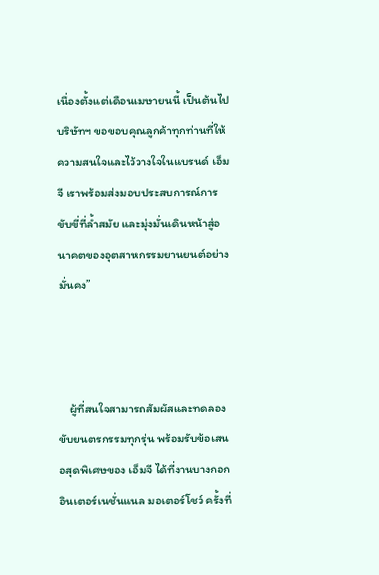เนื่องตั้งแต่เดือนเมษายนนี้ เป็นต้นไป บริษัทฯ ขอขอบคุณลูกค้าทุกท่านที่ให้ความสนใจและไว้วางใจในแบรนด์ เอ็มจี เราพร้อมส่งมอบประสบการณ์การขับขี่ที่ล้ำสมัย และมุ่งมั่นเดินหน้าสู่อนาคตของอุตสาหกรรมยานยนต์อย่างมั่นคง”



    ผู้ที่สนใจสามารถสัมผัสและทดลองขับยนตรกรรมทุกรุ่น พร้อมรับข้อเสนอสุดพิเศษของ เอ็มจี ได้ที่งานบางกอก อินเตอร์เนชั่นแนล มอเตอร์โชว์ ครั้งที่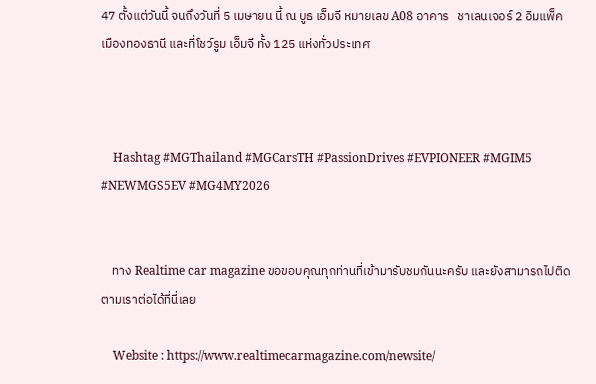47 ตั้งแต่วันนี้ จนถึงวันที่ 5 เมษายน นี้ ณ บูธ เอ็มจี หมายเลข A08 อาคาร   ชาเลนเจอร์ 2 อิมแพ็ค เมืองทองธานี และที่โชว์รูม เอ็มจี ทั้ง 125 แห่งทั่วประเทศ



    Hashtag #MGThailand #MGCarsTH #PassionDrives #EVPIONEER #MGIM5 #NEWMGS5EV #MG4MY2026


    ทาง Realtime car magazine ขอขอบคุณทุกท่านที่เข้ามารับชมกันนะครับ และยังสามารถไปติดตามเราต่อได้ที่นี่เลย

    Website : https://www.realtimecarmagazine.com/newsite/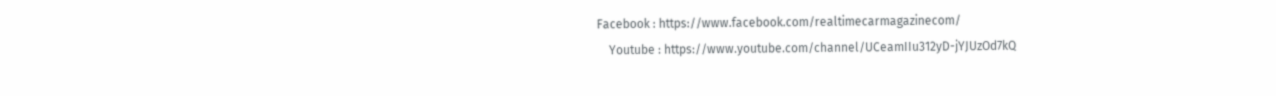Facebook : https://www.facebook.com/realtimecarmagazinecom/
    Youtube : https://www.youtube.com/channel/UCeamIIu312yD-jYJUzOd7kQ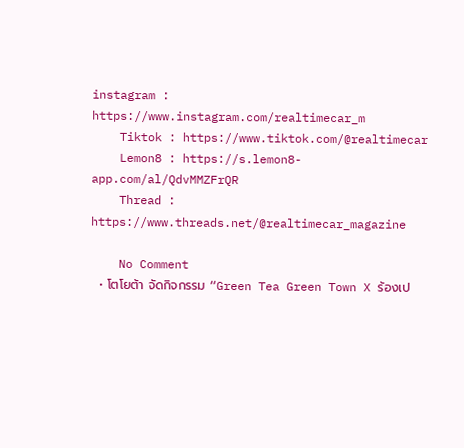instagram : https://www.instagram.com/realtimecar_m
    Tiktok : https://www.tiktok.com/@realtimecar
    Lemon8 : https://s.lemon8-app.com/al/QdvMMZFrQR
    Thread : https://www.threads.net/@realtimecar_magazine

    No Comment
  • โตโยต้า จัดกิจกรรม “Green Tea Green Town X ร้องเป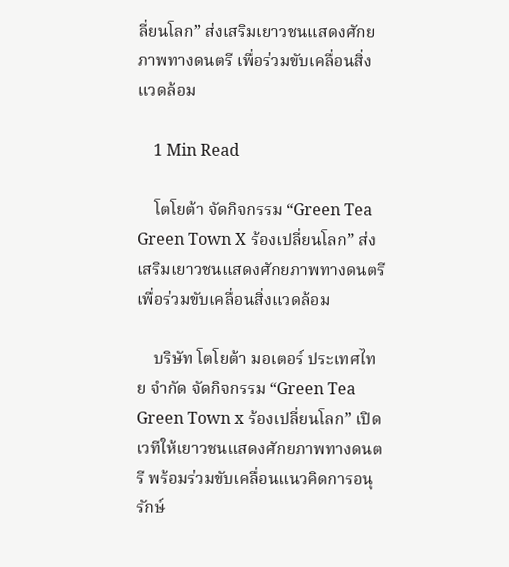ลี่ยนโลก” ส่งเสริมเยาวชนแสดงศักยภาพทางดนตรี เพื่อร่วมขับเคลื่อนสิ่งแวดล้อม

    1 Min Read

    โตโยต้า จัดกิจกรรม “Green Tea Green Town X ร้องเปลี่ยนโลก” ส่งเสริมเยาวชนแสดงศักยภาพทางดนตรี เพื่อร่วมขับเคลื่อนสิ่งแวดล้อม

    บริษัท โตโยต้า มอเตอร์ ประเทศไทย จำกัด จัดกิจกรรม “Green Tea Green Town x ร้องเปลี่ยนโลก” เปิดเวทีให้เยาวชนแสดงศักยภาพทางดนตรี พร้อมร่วมขับเคลื่อนแนวคิดการอนุรักษ์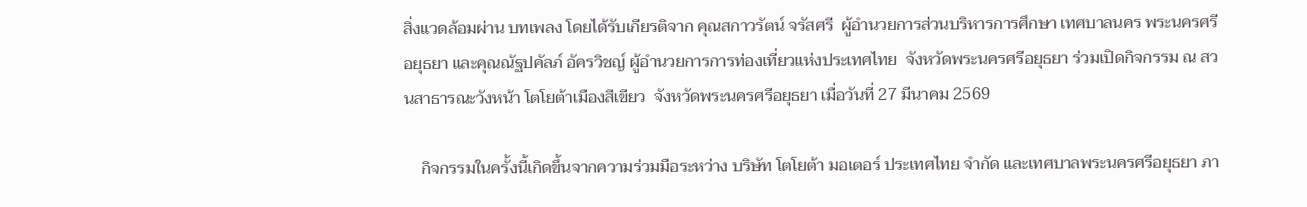สิ่งแวดล้อมผ่าน บทเพลง โดยได้รับเกียรติจาก คุณสกาวรัตน์ จรัสศรี  ผู้อำนวยการส่วนบริหารการศึกษา เทศบาลนคร พระนครศรีอยุธยา และคุณณัฐปคัลภ์ อัครวิชญ์ ผู้อำนวยการการท่องเที่ยวแห่งประเทศไทย  จังหวัดพระนครศรีอยุธยา ร่วมเปิดกิจกรรม ณ สวนสาธารณะวังหน้า โตโยต้าเมืองสีเขียว  จังหวัดพระนครศรีอยุธยา เมื่อวันที่ 27 มีนาคม 2569

    กิจกรรมในครั้งนี้เกิดขึ้นจากความร่วมมือระหว่าง บริษัท โตโยต้า มอเตอร์ ประเทศไทย จำกัด และเทศบาลพระนครศรีอยุธยา ภา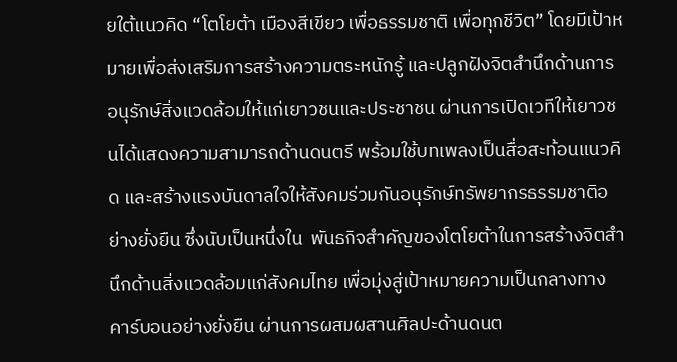ยใต้แนวคิด “โตโยต้า เมืองสีเขียว เพื่อธรรมชาติ เพื่อทุกชีวิต” โดยมีเป้าหมายเพื่อส่งเสริมการสร้างความตระหนักรู้ และปลูกฝังจิตสำนึกด้านการอนุรักษ์สิ่งแวดล้อมให้แก่เยาวชนและประชาชน ผ่านการเปิดเวทีให้เยาวชนได้แสดงความสามารถด้านดนตรี พร้อมใช้บทเพลงเป็นสื่อสะท้อนแนวคิด และสร้างแรงบันดาลใจให้สังคมร่วมกันอนุรักษ์ทรัพยากรธรรมชาติอย่างยั่งยืน ซึ่งนับเป็นหนึ่งใน  พันธกิจสำคัญของโตโยต้าในการสร้างจิตสำนึกด้านสิ่งแวดล้อมแก่สังคมไทย เพื่อมุ่งสู่เป้าหมายความเป็นกลางทางคาร์บอนอย่างยั่งยืน ผ่านการผสมผสานศิลปะด้านดนต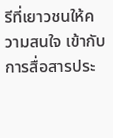รีที่เยาวชนให้ความสนใจ เข้ากับการสื่อสารประ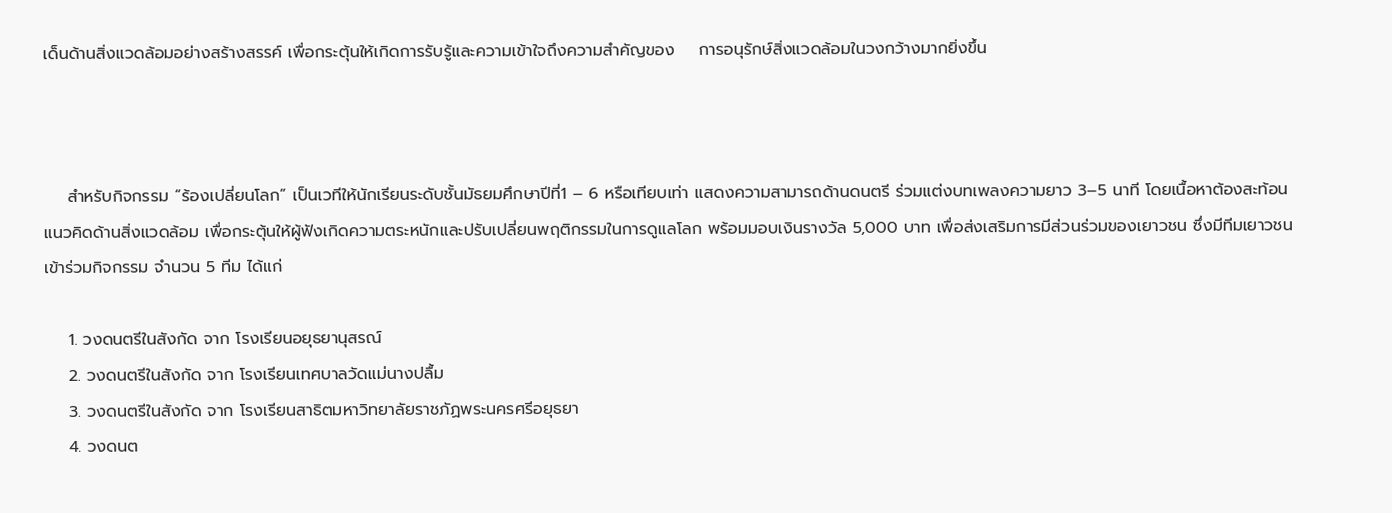เด็นด้านสิ่งแวดล้อมอย่างสร้างสรรค์ เพื่อกระตุ้นให้เกิดการรับรู้และความเข้าใจถึงความสำคัญของ    การอนุรักษ์สิ่งแวดล้อมในวงกว้างมากยิ่งขึ้น



    สำหรับกิจกรรม “ร้องเปลี่ยนโลก” เป็นเวทีให้นักเรียนระดับชั้นมัธยมศึกษาปีที่1 – 6 หรือเทียบเท่า แสดงความสามารถด้านดนตรี ร่วมแต่งบทเพลงความยาว 3–5 นาที โดยเนื้อหาต้องสะท้อนแนวคิดด้านสิ่งแวดล้อม เพื่อกระตุ้นให้ผู้ฟังเกิดความตระหนักและปรับเปลี่ยนพฤติกรรมในการดูแลโลก พร้อมมอบเงินรางวัล 5,000 บาท เพื่อส่งเสริมการมีส่วนร่วมของเยาวชน ซึ่งมีทีมเยาวชนเข้าร่วมกิจกรรม จำนวน 5 ทีม ได้แก่

    1. วงดนตรีในสังกัด จาก โรงเรียนอยุธยานุสรณ์
    2. วงดนตรีในสังกัด จาก โรงเรียนเทศบาลวัดแม่นางปลื้ม
    3. วงดนตรีในสังกัด จาก โรงเรียนสาธิตมหาวิทยาลัยราชภัฏพระนครศรีอยุธยา
    4. วงดนต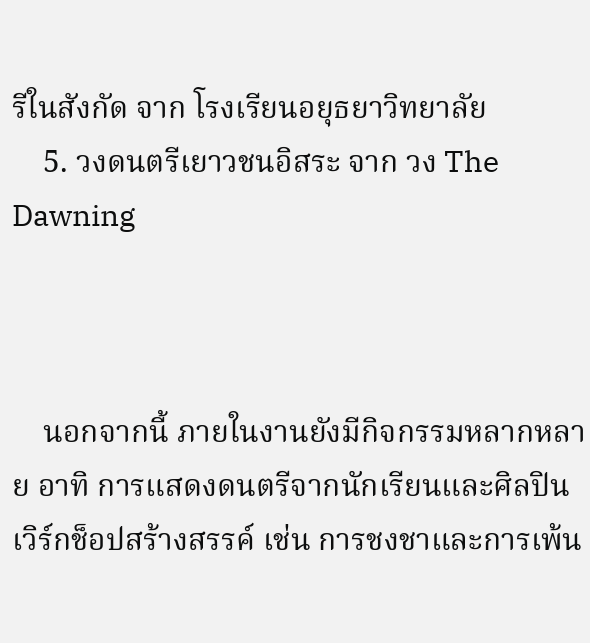รีในสังกัด จาก โรงเรียนอยุธยาวิทยาลัย
    5. วงดนตรีเยาวชนอิสระ จาก วง The Dawning



    นอกจากนี้ ภายในงานยังมีกิจกรรมหลากหลาย อาทิ การแสดงดนตรีจากนักเรียนและศิลปินเวิร์กช็อปสร้างสรรค์ เช่น การชงชาและการเพ้น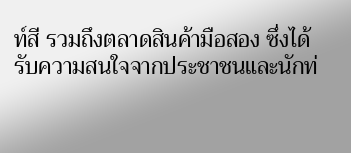ท์สี รวมถึงตลาดสินค้ามือสอง ซึ่งได้รับความสนใจจากประชาชนและนักท่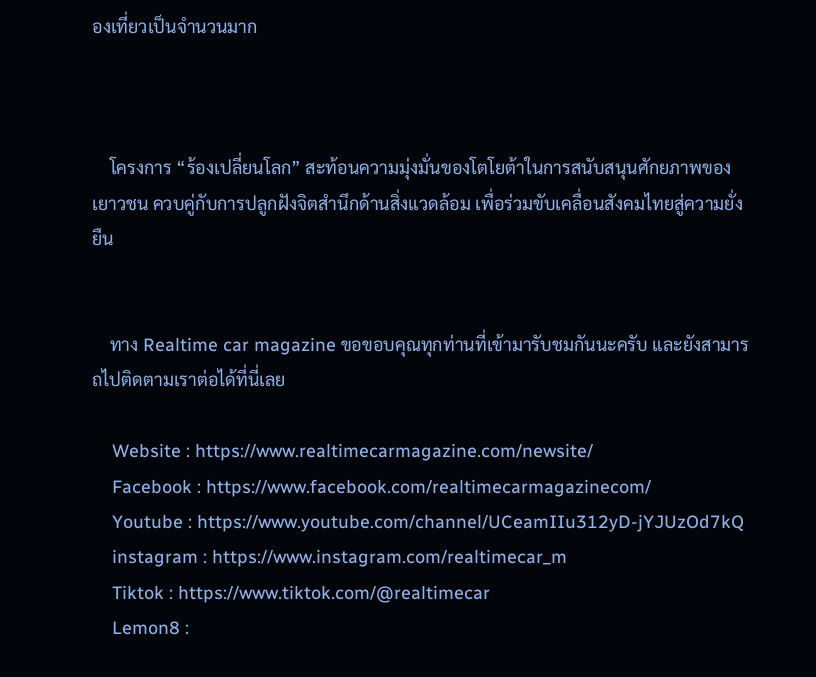องเที่ยวเป็นจำนวนมาก



    โครงการ “ร้องเปลี่ยนโลก” สะท้อนความมุ่งมั่นของโตโยต้าในการสนับสนุนศักยภาพของเยาวชน ควบคู่กับการปลูกฝังจิตสำนึกด้านสิ่งแวดล้อม เพื่อร่วมขับเคลื่อนสังคมไทยสู่ความยั่งยืน


    ทาง Realtime car magazine ขอขอบคุณทุกท่านที่เข้ามารับชมกันนะครับ และยังสามารถไปติดตามเราต่อได้ที่นี่เลย

    Website : https://www.realtimecarmagazine.com/newsite/
    Facebook : https://www.facebook.com/realtimecarmagazinecom/
    Youtube : https://www.youtube.com/channel/UCeamIIu312yD-jYJUzOd7kQ
    instagram : https://www.instagram.com/realtimecar_m
    Tiktok : https://www.tiktok.com/@realtimecar
    Lemon8 :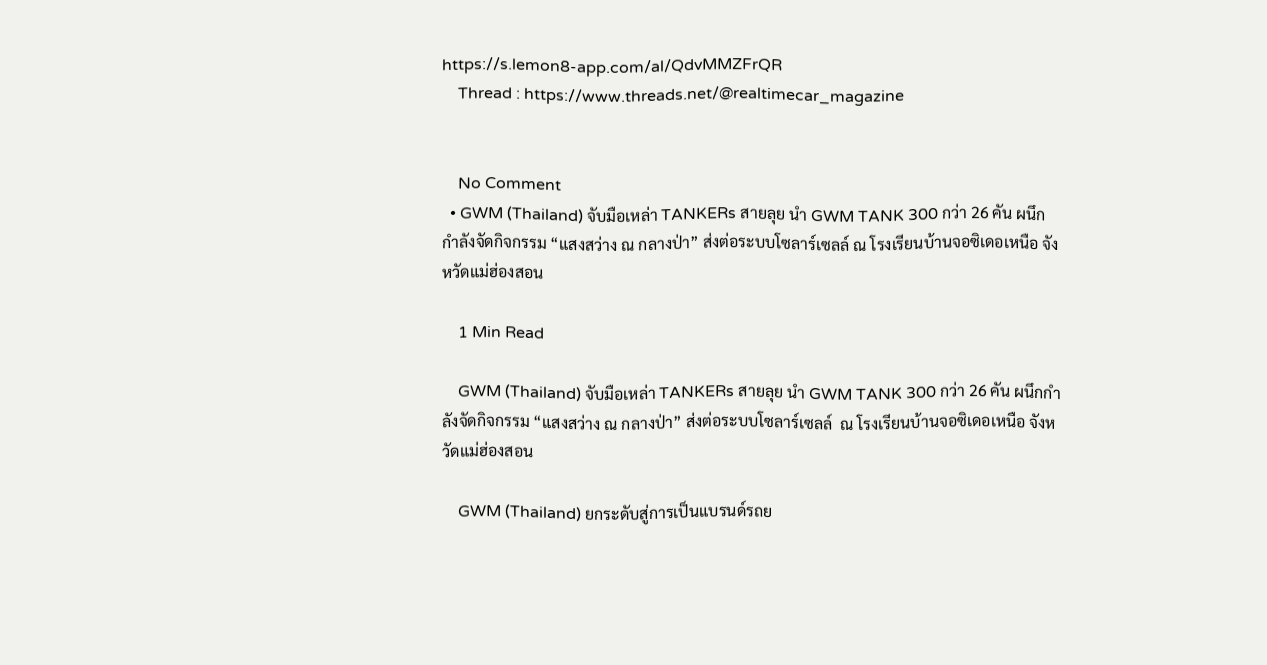https://s.lemon8-app.com/al/QdvMMZFrQR
    Thread : https://www.threads.net/@realtimecar_magazine


    No Comment
  • GWM (Thailand) จับมือเหล่า TANKERs สายลุย นำ GWM TANK 300 กว่า 26 คัน ผนึกกำลังจัดกิจกรรม “แสงสว่าง ณ กลางป่า” ส่งต่อระบบโซลาร์เซลล์ ณ โรงเรียนบ้านจอซิเดอเหนือ จังหวัดแม่ฮ่องสอน

    1 Min Read

    GWM (Thailand) จับมือเหล่า TANKERs สายลุย นำ GWM TANK 300 กว่า 26 คัน ผนึกกำลังจัดกิจกรรม “แสงสว่าง ณ กลางป่า” ส่งต่อระบบโซลาร์เซลล์  ณ โรงเรียนบ้านจอซิเดอเหนือ จังหวัดแม่ฮ่องสอน

    GWM (Thailand) ยกระดับสู่การเป็นแบรนด์รถย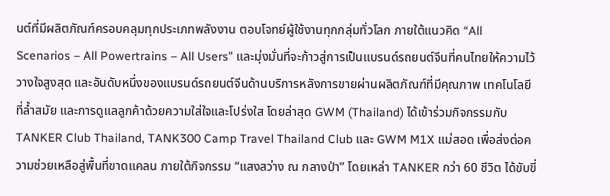นต์ที่มีผลิตภัณฑ์ครอบคลุมทุกประเภทพลังงาน ตอบโจทย์ผู้ใช้งานทุกกลุ่มทั่วโลก ภายใต้แนวคิด “All Scenarios – All Powertrains – All Users” และมุ่งมั่นที่จะก้าวสู่การเป็นแบรนด์รถยนต์จีนที่คนไทยให้ความไว้วางใจสูงสุด และอันดับหนึ่งของแบรนด์รถยนต์จีนด้านบริการหลังการขายผ่านผลิตภัณฑ์ที่มีคุณภาพ เทคโนโลยีที่ล้ำสมัย และการดูแลลูกค้าด้วยความใส่ใจและโปร่งใส โดยล่าสุด GWM (Thailand) ได้เข้าร่วมกิจกรรมกับ TANKER Club Thailand, TANK300 Camp Travel Thailand Club และ GWM M1X แม่สอด เพื่อส่งต่อความช่วยเหลือสู่พื้นที่ขาดแคลน ภายใต้กิจกรรม “แสงสว่าง ณ กลางป่า” โดยเหล่า TANKER กว่า 60 ชีวิต ได้ขับขี่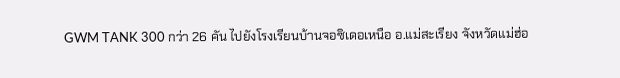GWM TANK 300 กว่า 26 คัน ไปยังโรงเรียนบ้านจอซิเดอเหนือ อ.แม่สะเรียง จังหวัดแม่ฮ่อ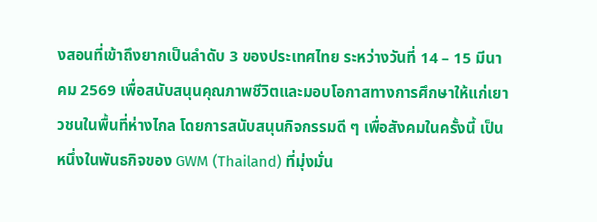งสอนที่เข้าถึงยากเป็นลำดับ 3 ของประเทศไทย ระหว่างวันที่ 14 – 15 มีนาคม 2569 เพื่อสนับสนุนคุณภาพชีวิตและมอบโอกาสทางการศึกษาให้แก่เยาวชนในพื้นที่ห่างไกล โดยการสนับสนุนกิจกรรมดี ๆ เพื่อสังคมในครั้งนี้ เป็นหนึ่งในพันธกิจของ GWM (Thailand) ที่มุ่งมั่น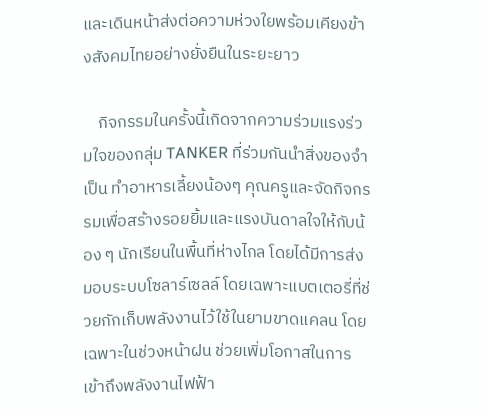และเดินหน้าส่งต่อความห่วงใยพร้อมเคียงข้างสังคมไทยอย่างยั่งยืนในระยะยาว

    กิจกรรมในครั้งนี้เกิดจากความร่วมแรงร่วมใจของกลุ่ม TANKER ที่ร่วมกันนำสิ่งของจำเป็น ทำอาหารเลี้ยงน้องๆ คุณครูและจัดกิจกรรมเพื่อสร้างรอยยิ้มและแรงบันดาลใจให้กับน้อง ๆ นักเรียนในพื้นที่ห่างไกล โดยได้มีการส่งมอบระบบโซลาร์เซลล์ โดยเฉพาะแบตเตอรี่ที่ช่วยกักเก็บพลังงานไว้ใช้ในยามขาดแคลน โดยเฉพาะในช่วงหน้าฝน ช่วยเพิ่มโอกาสในการเข้าถึงพลังงานไฟฟ้า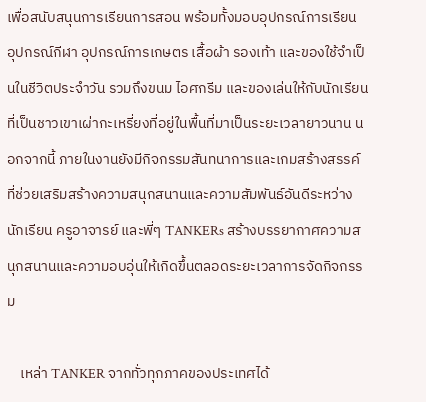เพื่อสนับสนุนการเรียนการสอน พร้อมทั้งมอบอุปกรณ์การเรียน อุปกรณ์กีฬา อุปกรณ์การเกษตร เสื้อผ้า รองเท้า และของใช้จำเป็นในชีวิตประจำวัน รวมถึงขนม ไอศกรีม และของเล่นให้กับนักเรียนที่เป็นชาวเขาเผ่ากะเหรี่ยงที่อยู่ในพื้นที่มาเป็นระยะเวลายาวนาน นอกจากนี้ ภายในงานยังมีกิจกรรมสันทนาการและเกมสร้างสรรค์ ที่ช่วยเสริมสร้างความสนุกสนานและความสัมพันธ์อันดีระหว่างนักเรียน ครูอาจารย์ และพี่ๆ TANKERs สร้างบรรยากาศความสนุกสนานและความอบอุ่นให้เกิดขึ้นตลอดระยะเวลาการจัดกิจกรรม

    เหล่า TANKER จากทั่วทุกภาคของประเทศได้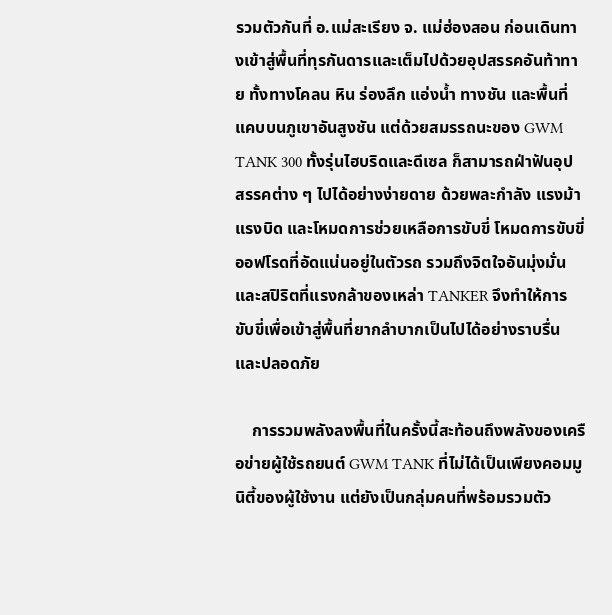รวมตัวกันที่ อ.แม่สะเรียง จ. แม่ฮ่องสอน ก่อนเดินทางเข้าสู่พื้นที่ทุรกันดารและเต็มไปด้วยอุปสรรคอันท้าทาย ทั้งทางโคลน หิน ร่องลึก แอ่งน้ำ ทางชัน และพื้นที่แคบบนภูเขาอันสูงชัน แต่ด้วยสมรรถนะของ GWM TANK 300 ทั้งรุ่นไฮบริดและดีเซล ก็สามารถฝ่าฟันอุปสรรคต่าง ๆ ไปได้อย่างง่ายดาย ด้วยพละกำลัง แรงม้า แรงบิด และโหมดการช่วยเหลือการขับขี่ โหมดการขับขี่ออฟโรดที่อัดแน่นอยู่ในตัวรถ รวมถึงจิตใจอันมุ่งมั่นและสปิริตที่แรงกล้าของเหล่า TANKER จึงทำให้การขับขี่เพื่อเข้าสู่พื้นที่ยากลำบากเป็นไปได้อย่างราบรื่นและปลอดภัย

    การรวมพลังลงพื้นที่ในครั้งนี้สะท้อนถึงพลังของเครือข่ายผู้ใช้รถยนต์ GWM TANK ที่ไม่ได้เป็นเพียงคอมมูนิตี้ของผู้ใช้งาน แต่ยังเป็นกลุ่มคนที่พร้อมรวมตัว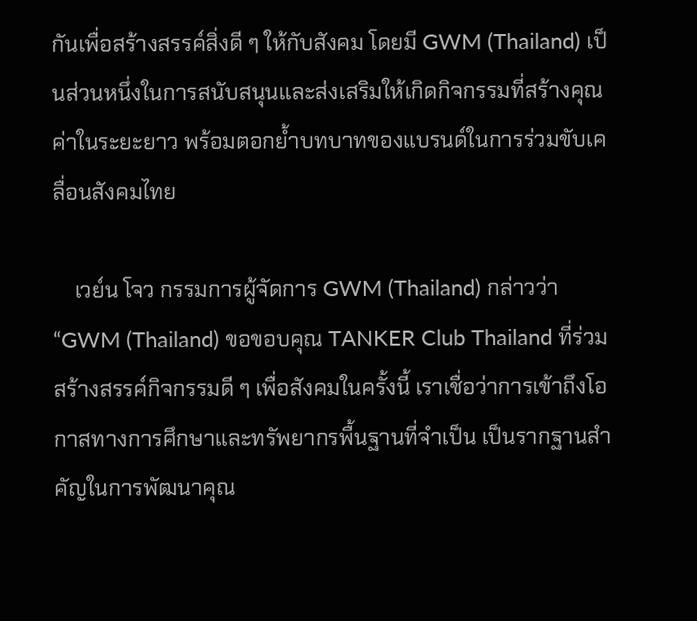กันเพื่อสร้างสรรค์สิ่งดี ๆ ให้กับสังคม โดยมี GWM (Thailand) เป็นส่วนหนึ่งในการสนับสนุนและส่งเสริมให้เกิดกิจกรรมที่สร้างคุณค่าในระยะยาว พร้อมตอกย้ำบทบาทของแบรนด์ในการร่วมขับเคลื่อนสังคมไทย

    เวย์น โจว กรรมการผู้จัดการ GWM (Thailand) กล่าวว่า “GWM (Thailand) ขอขอบคุณ TANKER Club Thailand ที่ร่วมสร้างสรรค์กิจกรรมดี ๆ เพื่อสังคมในครั้งนี้ เราเชื่อว่าการเข้าถึงโอกาสทางการศึกษาและทรัพยากรพื้นฐานที่จำเป็น เป็นรากฐานสำคัญในการพัฒนาคุณ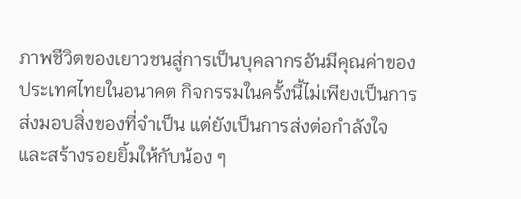ภาพชีวิตของเยาวชนสู่การเป็นบุคลากรอันมีคุณค่าของประเทศไทยในอนาคต กิจกรรมในครั้งนี้ไม่เพียงเป็นการส่งมอบสิ่งของที่จำเป็น แต่ยังเป็นการส่งต่อกำลังใจและสร้างรอยยิ้มให้กับน้อง ๆ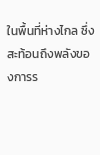ในพื้นที่ห่างไกล ซึ่งสะท้อนถึงพลังของการร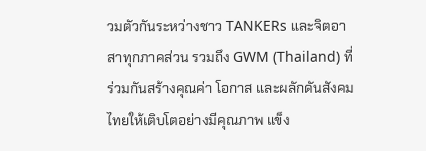วมตัวกันระหว่างชาว TANKERs และจิตอาสาทุกภาคส่วน รวมถึง GWM (Thailand) ที่ร่วมกันสร้างคุณค่า โอกาส และผลักดันสังคมไทยให้เติบโตอย่างมีคุณภาพ แข็ง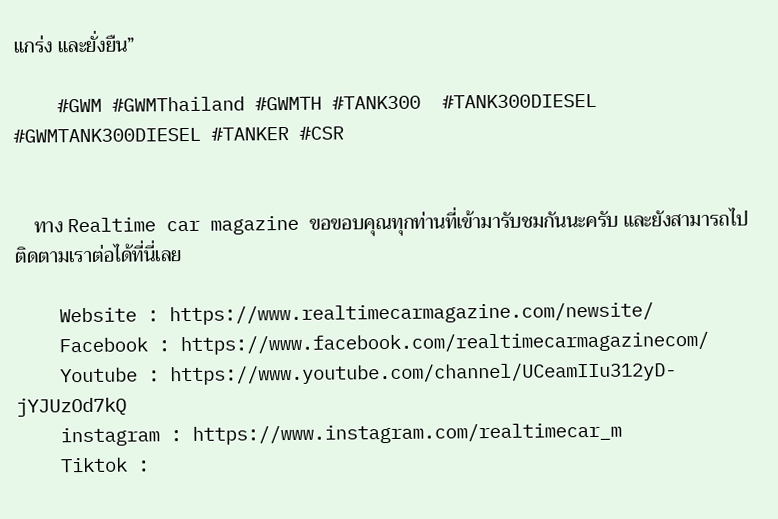แกร่ง และยั่งยืน”

    #GWM #GWMThailand #GWMTH #TANK300  #TANK300DIESEL #GWMTANK300DIESEL #TANKER #CSR


    ทาง Realtime car magazine ขอขอบคุณทุกท่านที่เข้ามารับชมกันนะครับ และยังสามารถไปติดตามเราต่อได้ที่นี่เลย

    Website : https://www.realtimecarmagazine.com/newsite/
    Facebook : https://www.facebook.com/realtimecarmagazinecom/
    Youtube : https://www.youtube.com/channel/UCeamIIu312yD-jYJUzOd7kQ
    instagram : https://www.instagram.com/realtimecar_m
    Tiktok :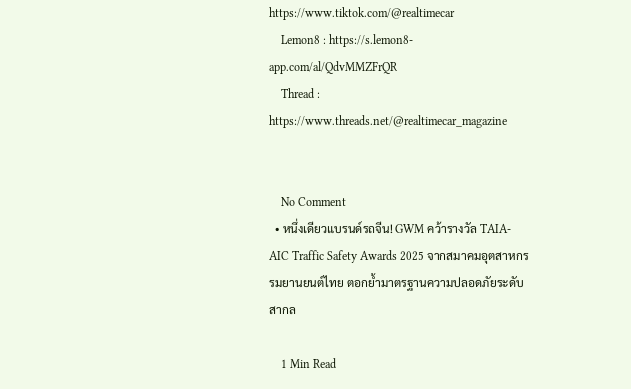https://www.tiktok.com/@realtimecar
    Lemon8 : https://s.lemon8-app.com/al/QdvMMZFrQR
    Thread : https://www.threads.net/@realtimecar_magazine


    No Comment
  • หนึ่งเดียวแบรนด์รถจีน! GWM คว้ารางวัล TAIA-AIC Traffic Safety Awards 2025 จากสมาคมอุตสาหกรรมยานยนต์ไทย ตอกย้ำมาตรฐานความปลอดภัยระดับสากล

    1 Min Read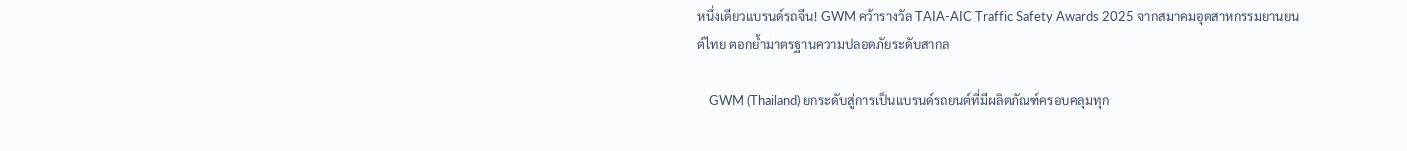หนึ่งเดียวแบรนด์รถจีน! GWM คว้ารางวัล TAIA-AIC Traffic Safety Awards 2025 จากสมาคมอุตสาหกรรมยานยนต์ไทย ตอกย้ำมาตรฐานความปลอดภัยระดับสากล

    GWM (Thailand) ยกระดับสู่การเป็นแบรนด์รถยนต์ที่มีผลิตภัณฑ์ครอบคลุมทุก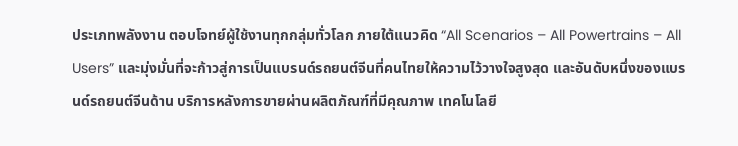ประเภทพลังงาน ตอบโจทย์ผู้ใช้งานทุกกลุ่มทั่วโลก ภายใต้แนวคิด “All Scenarios – All Powertrains – All Users” และมุ่งมั่นที่จะก้าวสู่การเป็นแบรนด์รถยนต์จีนที่คนไทยให้ความไว้วางใจสูงสุด และอันดับหนึ่งของแบรนด์รถยนต์จีนด้าน บริการหลังการขายผ่านผลิตภัณฑ์ที่มีคุณภาพ เทคโนโลยี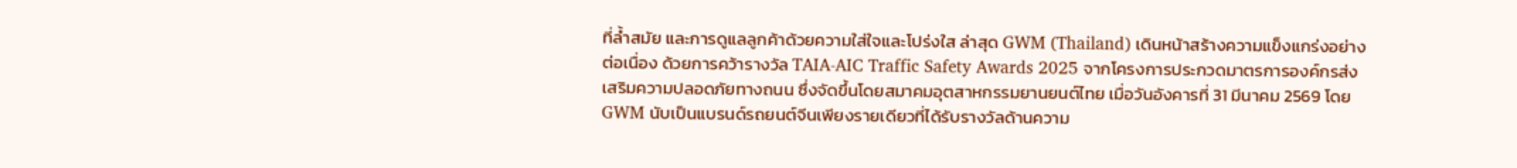ที่ล้ำสมัย และการดูแลลูกค้าด้วยความใส่ใจและโปร่งใส ล่าสุด GWM (Thailand) เดินหน้าสร้างความแข็งแกร่งอย่างต่อเนื่อง ด้วยการคว้ารางวัล TAIA-AIC Traffic Safety Awards 2025 จากโครงการประกวดมาตรการองค์กรส่งเสริมความปลอดภัยทางถนน ซึ่งจัดขึ้นโดยสมาคมอุตสาหกรรมยานยนต์ไทย เมื่อวันอังคารที่ 31 มีนาคม 2569 โดย GWM นับเป็นแบรนด์รถยนต์จีนเพียงรายเดียวที่ได้รับรางวัลด้านความ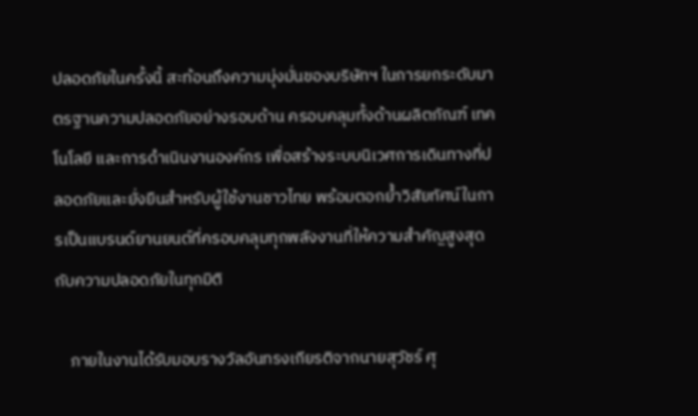ปลอดภัยในครั้งนี้ สะท้อนถึงความมุ่งมั่นของบริษัทฯ ในการยกระดับมาตรฐานความปลอดภัยอย่างรอบด้าน ครอบคลุมทั้งด้านผลิตภัณฑ์ เทคโนโลยี และการดำเนินงานองค์กร เพื่อสร้างระบบนิเวศการเดินทางที่ปลอดภัยและยั่งยืนสำหรับผู้ใช้งานชาวไทย พร้อมตอกย้ำวิสัยทัศน์ในการเป็นแบรนด์ยานยนต์ที่ครอบคลุมทุกพลังงานที่ให้ความสำคัญสูงสุดกับความปลอดภัยในทุกมิติ

    ภายในงานได้รับมอบรางวัลอันทรงเกียรติจากนายสุวัชร์ ศุ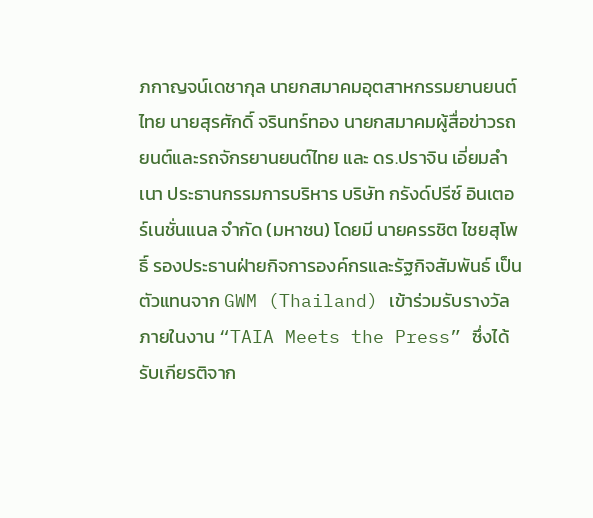ภกาญจน์เดชากุล นายกสมาคมอุตสาหกรรมยานยนต์ไทย นายสุรศักดิ์ จรินทร์ทอง นายกสมาคมผู้สื่อข่าวรถยนต์และรถจักรยานยนต์ไทย และ ดร.ปราจิน เอี่ยมลำเนา ประธานกรรมการบริหาร บริษัท กรังด์ปรีซ์ อินเตอร์เนชั่นแนล จำกัด (มหาชน) โดยมี นายครรชิต ไชยสุโพธิ์ รองประธานฝ่ายกิจการองค์กรและรัฐกิจสัมพันธ์ เป็นตัวแทนจาก GWM (Thailand) เข้าร่วมรับรางวัล ภายในงาน “TAIA Meets the Press” ซึ่งได้รับเกียรติจาก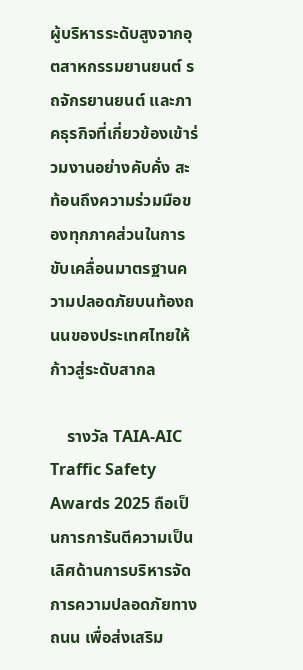ผู้บริหารระดับสูงจากอุตสาหกรรมยานยนต์ รถจักรยานยนต์ และภาคธุรกิจที่เกี่ยวข้องเข้าร่วมงานอย่างคับคั่ง สะท้อนถึงความร่วมมือของทุกภาคส่วนในการขับเคลื่อนมาตรฐานความปลอดภัยบนท้องถนนของประเทศไทยให้ก้าวสู่ระดับสากล

    รางวัล TAIA-AIC Traffic Safety Awards 2025 ถือเป็นการการันตีความเป็นเลิศด้านการบริหารจัดการความปลอดภัยทางถนน เพื่อส่งเสริม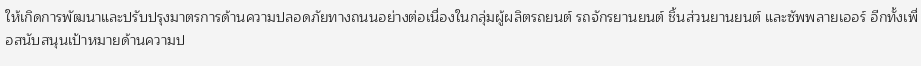ให้เกิดการพัฒนาและปรับปรุงมาตรการด้านความปลอดภัยทางถนนอย่างต่อเนื่องในกลุ่มผู้ผลิตรถยนต์ รถจักรยานยนต์ ชิ้นส่วนยานยนต์ และซัพพลายเออร์ อีกทั้งเพื่อสนับสนุนเป้าหมายด้านความป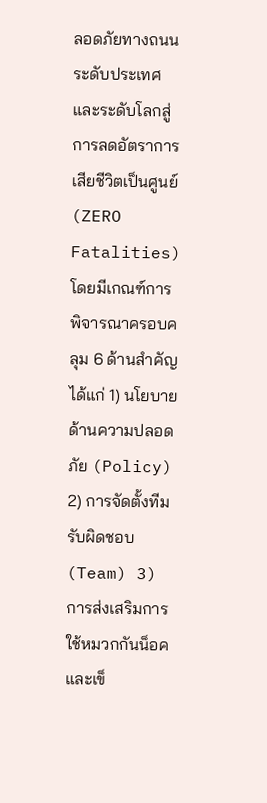ลอดภัยทางถนนระดับประเทศและระดับโลกสู่การลดอัตราการเสียชีวิตเป็นศูนย์ (ZERO Fatalities) โดยมีเกณฑ์การพิจารณาครอบคลุม 6 ด้านสำคัญ ได้แก่ 1) นโยบายด้านความปลอดภัย (Policy) 2) การจัดตั้งทีมรับผิดชอบ (Team) 3) การส่งเสริมการใช้หมวกกันน็อคและเข็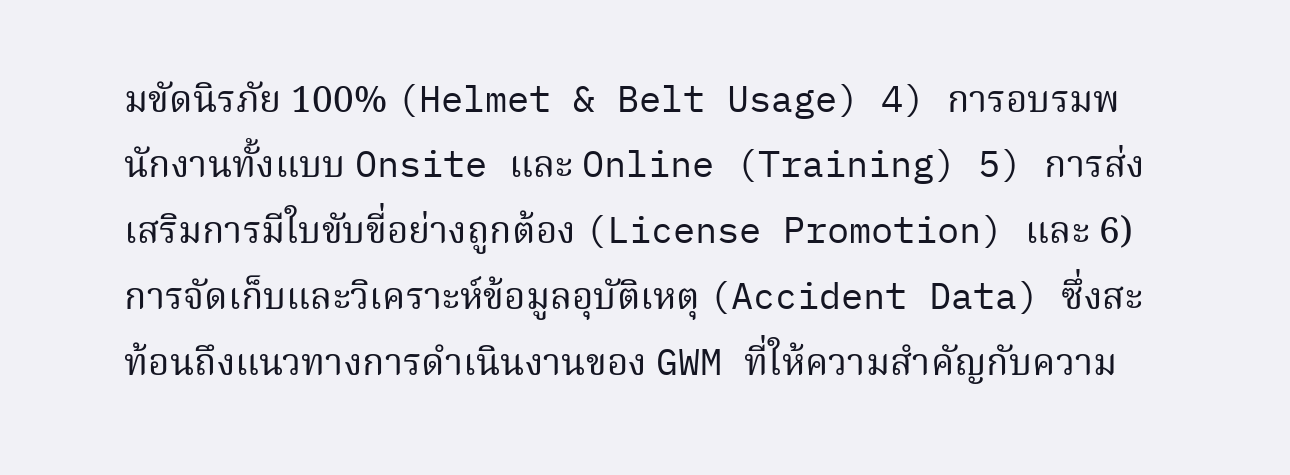มขัดนิรภัย 100% (Helmet & Belt Usage) 4) การอบรมพนักงานทั้งแบบ Onsite และ Online (Training) 5) การส่งเสริมการมีใบขับขี่อย่างถูกต้อง (License Promotion) และ 6) การจัดเก็บและวิเคราะห์ข้อมูลอุบัติเหตุ (Accident Data) ซึ่งสะท้อนถึงแนวทางการดำเนินงานของ GWM ที่ให้ความสำคัญกับความ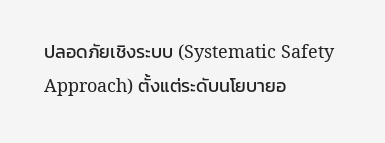ปลอดภัยเชิงระบบ (Systematic Safety Approach) ตั้งแต่ระดับนโยบายอ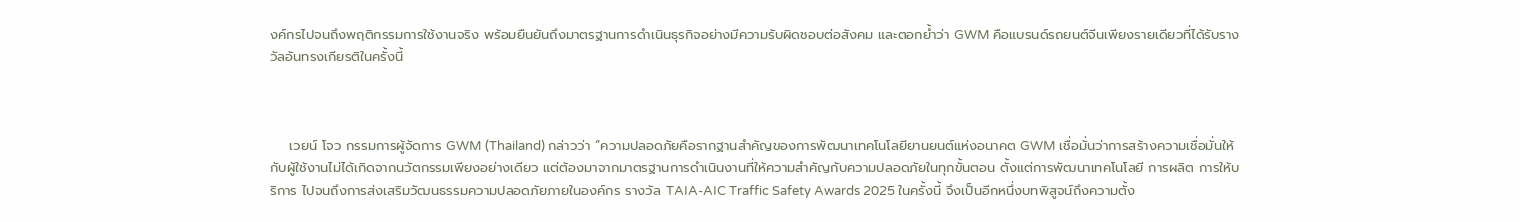งค์กรไปจนถึงพฤติกรรมการใช้งานจริง พร้อมยืนยันถึงมาตรฐานการดำเนินธุรกิจอย่างมีความรับผิดชอบต่อสังคม และตอกย้ำว่า GWM คือแบรนด์รถยนต์จีนเพียงรายเดียวที่ได้รับรางวัลอันทรงเกียรติในครั้งนี้



    เวยน์ โจว กรรมการผู้จัดการ GWM (Thailand) กล่าวว่า “ความปลอดภัยคือรากฐานสำคัญของการพัฒนาเทคโนโลยียานยนต์แห่งอนาคต GWM เชื่อมั่นว่าการสร้างความเชื่อมั่นให้กับผู้ใช้งานไม่ได้เกิดจากนวัตกรรมเพียงอย่างเดียว แต่ต้องมาจากมาตรฐานการดำเนินงานที่ให้ความสำคัญกับความปลอดภัยในทุกขั้นตอน ตั้งแต่การพัฒนาเทคโนโลยี การผลิต การให้บริการ ไปจนถึงการส่งเสริมวัฒนธรรมความปลอดภัยภายในองค์กร รางวัล TAIA-AIC Traffic Safety Awards 2025 ในครั้งนี้ จึงเป็นอีกหนึ่งบทพิสูจน์ถึงความตั้ง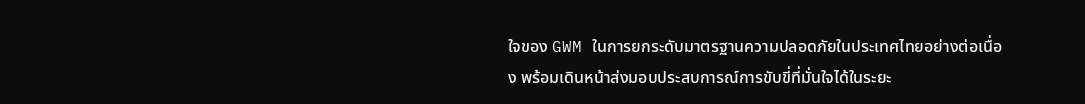ใจของ GWM ในการยกระดับมาตรฐานความปลอดภัยในประเทศไทยอย่างต่อเนื่อง พร้อมเดินหน้าส่งมอบประสบการณ์การขับขี่ที่มั่นใจได้ในระยะ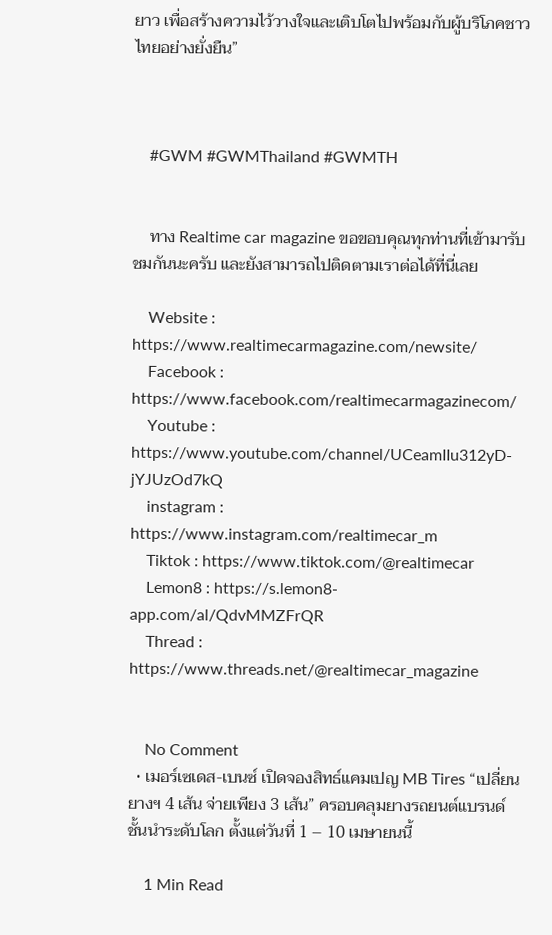ยาว เพื่อสร้างความไว้วางใจและเติบโตไปพร้อมกับผู้บริโภคชาวไทยอย่างยั่งยืน”



    #GWM #GWMThailand #GWMTH


    ทาง Realtime car magazine ขอขอบคุณทุกท่านที่เข้ามารับชมกันนะครับ และยังสามารถไปติดตามเราต่อได้ที่นี่เลย

    Website : https://www.realtimecarmagazine.com/newsite/
    Facebook : https://www.facebook.com/realtimecarmagazinecom/
    Youtube : https://www.youtube.com/channel/UCeamIIu312yD-jYJUzOd7kQ
    instagram : https://www.instagram.com/realtimecar_m
    Tiktok : https://www.tiktok.com/@realtimecar
    Lemon8 : https://s.lemon8-app.com/al/QdvMMZFrQR
    Thread : https://www.threads.net/@realtimecar_magazine


    No Comment
  • เมอร์เซเดส-เบนซ์ เปิดจองสิทธ์แคมเปญ MB Tires “เปลี่ยนยางฯ 4 เส้น จ่ายเพียง 3 เส้น” ครอบคลุมยางรถยนต์แบรนด์ชั้นนำระดับโลก ตั้งแต่วันที่ 1 – 10 เมษายนนี้

    1 Min Read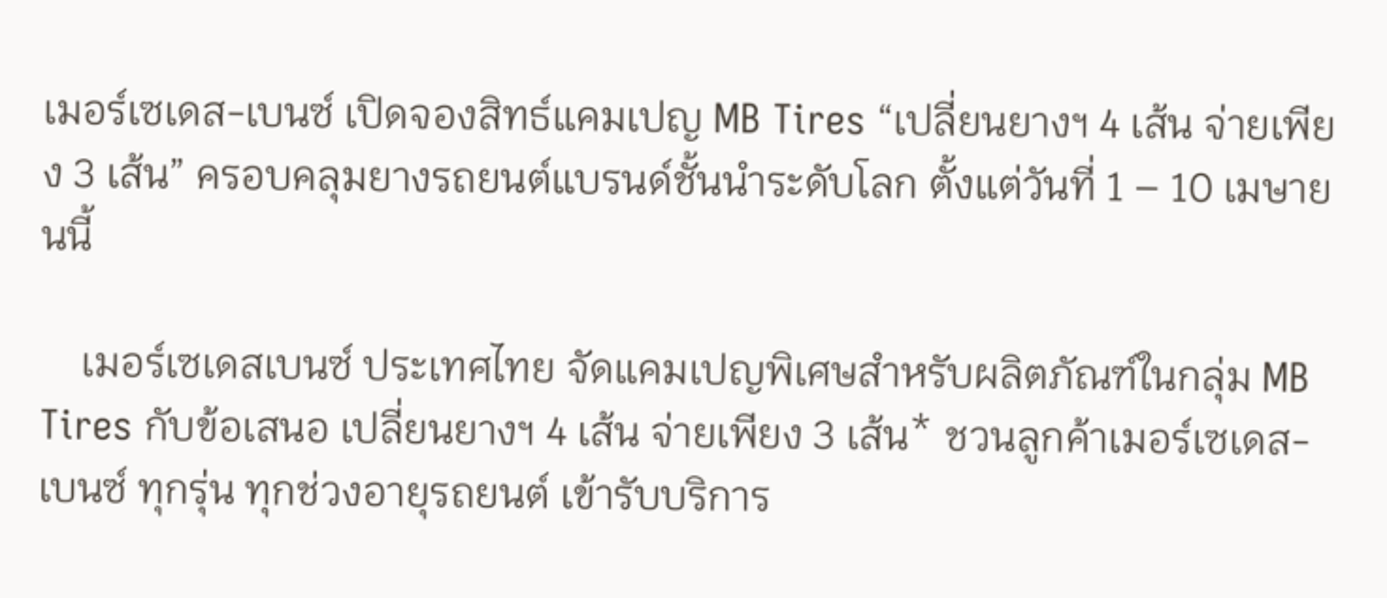เมอร์เซเดส-เบนซ์ เปิดจองสิทธ์แคมเปญ MB Tires “เปลี่ยนยางฯ 4 เส้น จ่ายเพียง 3 เส้น” ครอบคลุมยางรถยนต์แบรนด์ชั้นนำระดับโลก ตั้งแต่วันที่ 1 – 10 เมษายนนี้

    เมอร์เซเดสเบนซ์ ประเทศไทย จัดแคมเปญพิเศษสำหรับผลิตภัณฑ์ในกลุ่ม MB Tires กับข้อเสนอ เปลี่ยนยางฯ 4 เส้น จ่ายเพียง 3 เส้น* ชวนลูกค้าเมอร์เซเดส-เบนซ์ ทุกรุ่น ทุกช่วงอายุรถยนต์ เข้ารับบริการ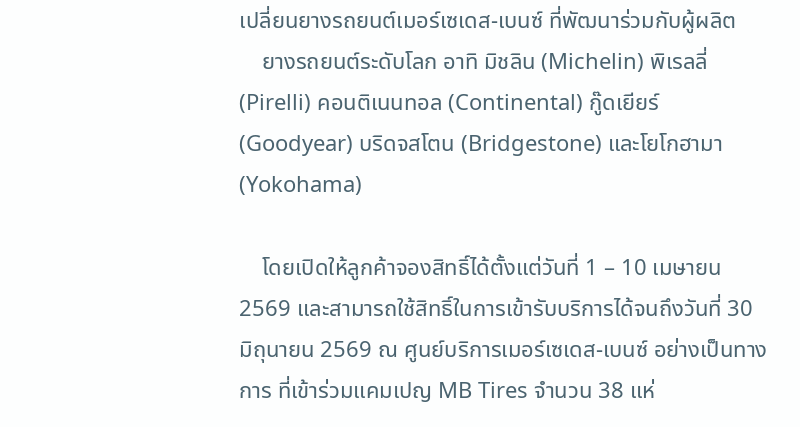เปลี่ยนยางรถยนต์เมอร์เซเดส-เบนซ์ ที่พัฒนาร่วมกับผู้ผลิต
    ยางรถยนต์ระดับโลก อาทิ มิชลิน (Michelin) พิเรลลี่ (Pirelli) คอนติเนนทอล (Continental) กู๊ดเยียร์ (Goodyear) บริดจสโตน (Bridgestone) และโยโกฮามา (Yokohama)

    โดยเปิดให้ลูกค้าจองสิทธิ์ได้ตั้งแต่วันที่ 1 – 10 เมษายน 2569 และสามารถใช้สิทธิ์ในการเข้ารับบริการได้จนถึงวันที่ 30 มิถุนายน 2569 ณ ศูนย์บริการเมอร์เซเดส-เบนซ์ อย่างเป็นทางการ ที่เข้าร่วมแคมเปญ MB Tires จำนวน 38 แห่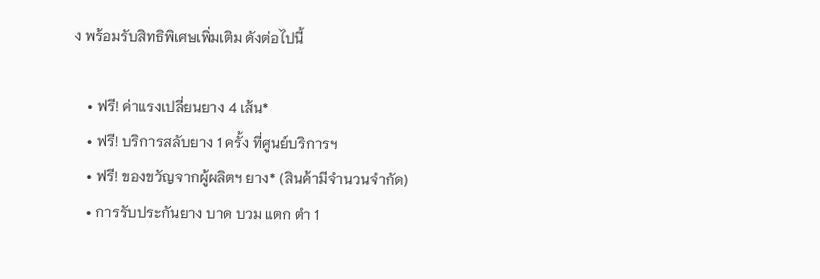ง พร้อมรับสิทธิพิเศษเพิ่มเติม ดังต่อไปนี้

    • ฟรี! ค่าแรงเปลี่ยนยาง 4 เส้น*
    • ฟรี! บริการสลับยาง 1 ครั้ง ที่ศูนย์บริการฯ
    • ฟรี! ของขวัญจากผู้ผลิตฯ ยาง* (สินค้ามีจำนวนจำกัด)
    • การรับประกันยาง บาด บวม แตก ตำ 1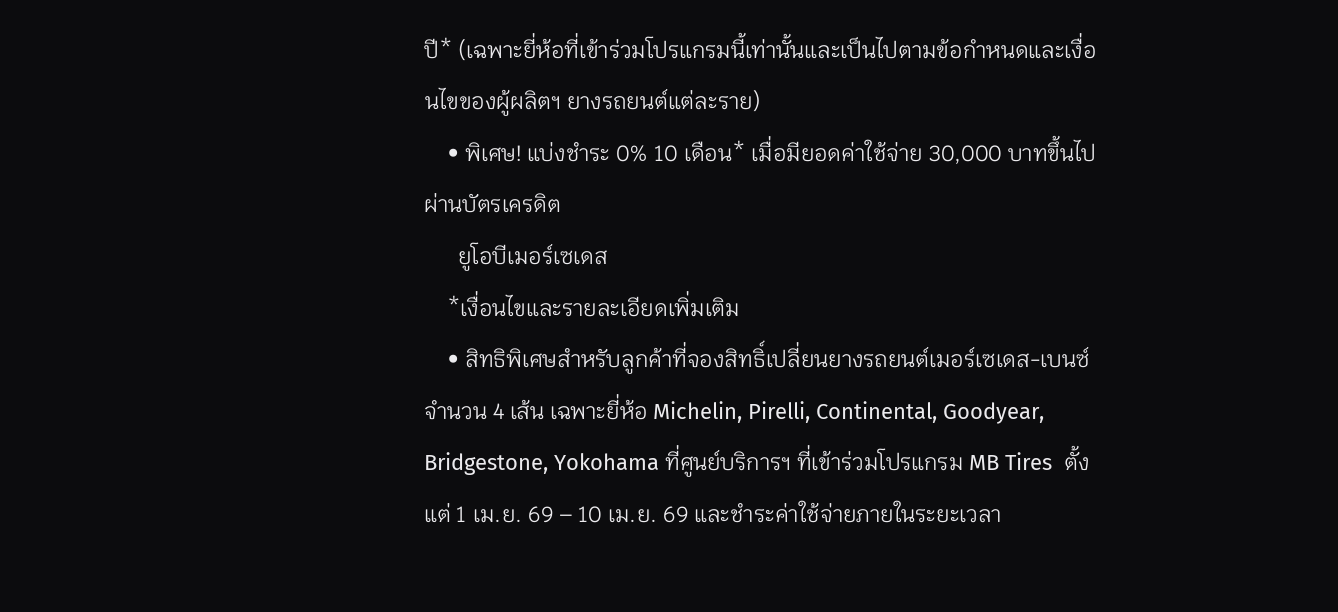ปี* (เฉพาะยี่ห้อที่เข้าร่วมโปรแกรมนี้เท่านั้นและเป็นไปตามข้อกำหนดและเงื่อนไขของผู้ผลิตฯ ยางรถยนต์แต่ละราย)
    • พิเศษ! แบ่งชำระ 0% 10 เดือน* เมื่อมียอดค่าใช้จ่าย 30,000 บาทขึ้นไป ผ่านบัตรเครดิต
      ยูโอบีเมอร์เซเดส
    *เงื่อนไขและรายละเอียดเพิ่มเติม
    • สิทธิพิเศษสำหรับลูกค้าที่จองสิทธิ์เปลี่ยนยางรถยนต์เมอร์เซเดส-เบนซ์ จำนวน 4 เส้น เฉพาะยี่ห้อ Michelin, Pirelli, Continental, Goodyear, Bridgestone, Yokohama ที่ศูนย์บริการฯ ที่เข้าร่วมโปรแกรม MB Tires  ตั้งแต่ 1 เม.ย. 69 – 10 เม.ย. 69 และชำระค่าใช้จ่ายภายในระยะเวลา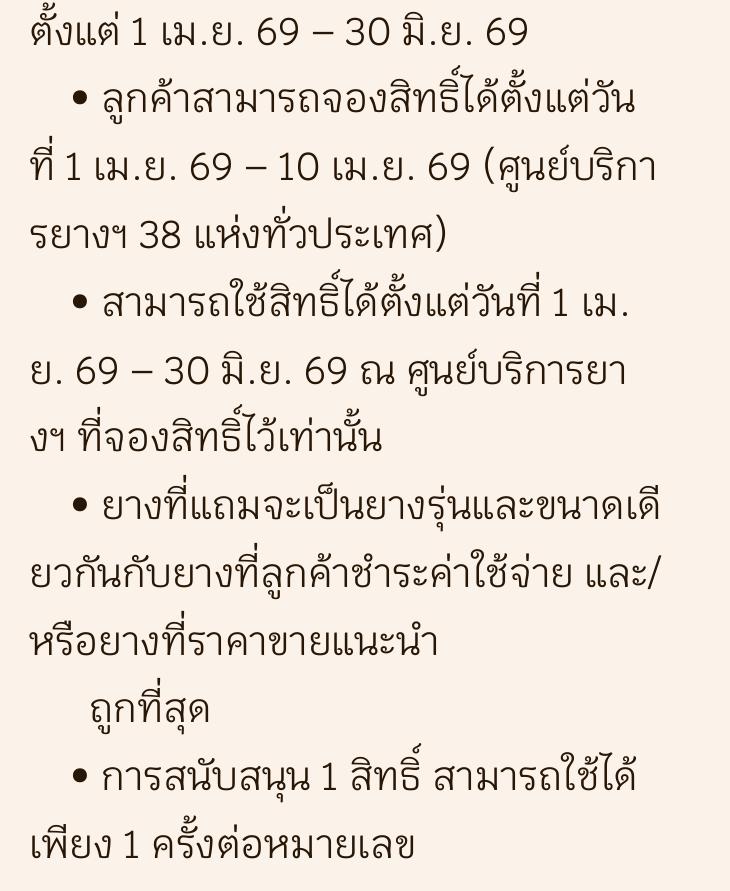ตั้งแต่ 1 เม.ย. 69 – 30 มิ.ย. 69
    • ลูกค้าสามารถจองสิทธิ์ได้ตั้งแต่วันที่ 1 เม.ย. 69 – 10 เม.ย. 69 (ศูนย์บริการยางฯ 38 แห่งทั่วประเทศ)
    • สามารถใช้สิทธิ์ได้ตั้งแต่วันที่ 1 เม.ย. 69 – 30 มิ.ย. 69 ณ ศูนย์บริการยางฯ ที่จองสิทธิ์ไว้เท่านั้น
    • ยางที่แถมจะเป็นยางรุ่นและขนาดเดียวกันกับยางที่ลูกค้าชำระค่าใช้จ่าย และ/หรือยางที่ราคาขายแนะนำ
      ถูกที่สุด
    • การสนับสนุน 1 สิทธิ์ สามารถใช้ได้เพียง 1 ครั้งต่อหมายเลข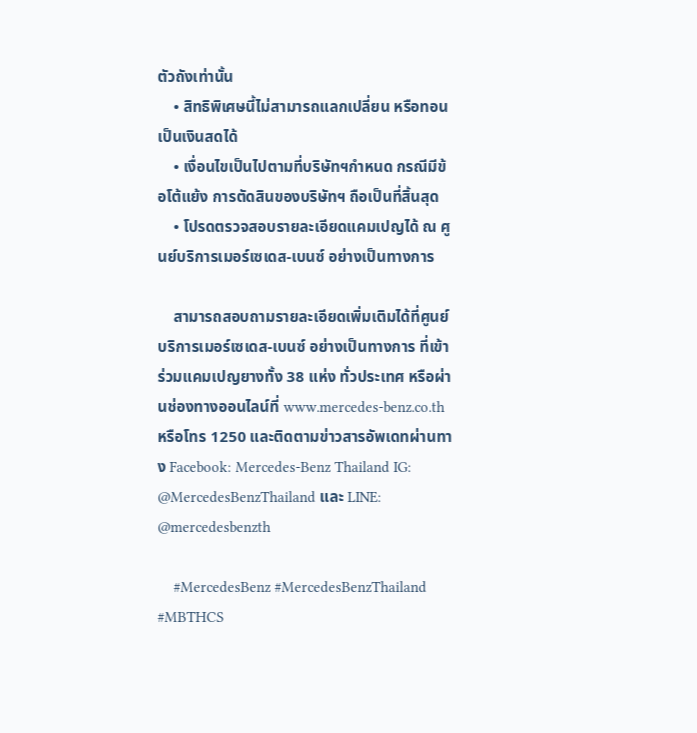ตัวถังเท่านั้น
    • สิทธิพิเศษนี้ไม่สามารถแลกเปลี่ยน หรือทอนเป็นเงินสดได้
    • เงื่อนไขเป็นไปตามที่บริษัทฯกำหนด กรณีมีข้อโต้แย้ง การตัดสินของบริษัทฯ ถือเป็นที่สิ้นสุด
    • โปรดตรวจสอบรายละเอียดแคมเปญได้ ณ ศูนย์บริการเมอร์เซเดส-เบนซ์ อย่างเป็นทางการ

    สามารถสอบถามรายละเอียดเพิ่มเติมได้ที่ศูนย์บริการเมอร์เซเดส-เบนซ์ อย่างเป็นทางการ ที่เข้าร่วมแคมเปญยางทั้ง 38 แห่ง ทั่วประเทศ หรือผ่านช่องทางออนไลน์ที่ www.mercedes-benz.co.th หรือโทร 1250 และติดตามข่าวสารอัพเดทผ่านทาง Facebook: Mercedes-Benz Thailand IG: @MercedesBenzThailand และ LINE: @mercedesbenzth

    #MercedesBenz #MercedesBenzThailand #MBTHCS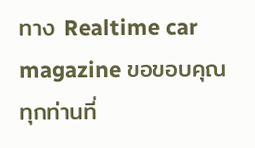ทาง Realtime car magazine ขอขอบคุณทุกท่านที่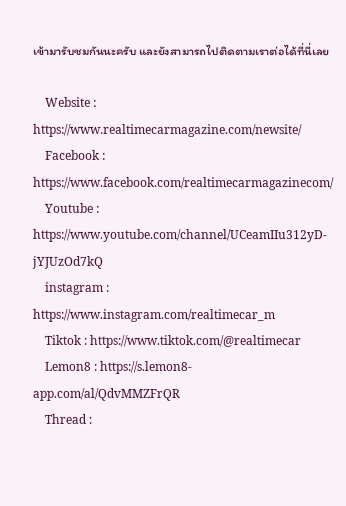เข้ามารับชมกันนะครับ และยังสามารถไปติดตามเราต่อได้ที่นี่เลย

    Website : https://www.realtimecarmagazine.com/newsite/
    Facebook : https://www.facebook.com/realtimecarmagazinecom/
    Youtube : https://www.youtube.com/channel/UCeamIIu312yD-jYJUzOd7kQ
    instagram : https://www.instagram.com/realtimecar_m
    Tiktok : https://www.tiktok.com/@realtimecar
    Lemon8 : https://s.lemon8-app.com/al/QdvMMZFrQR
    Thread :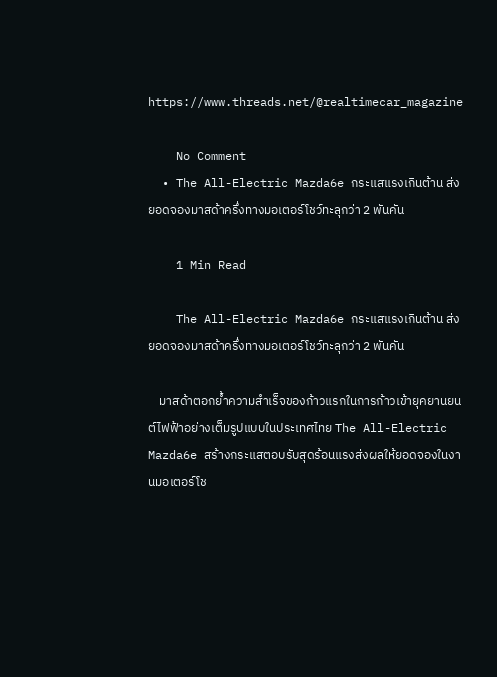https://www.threads.net/@realtimecar_magazine

    No Comment
  • The All-Electric Mazda6e กระแสแรงเกินต้าน ส่งยอดจองมาสด้าครึ่งทางมอเตอร์โชว์ทะลุกว่า 2 พันคัน

    1 Min Read

    The All-Electric Mazda6e กระแสแรงเกินต้าน ส่งยอดจองมาสด้าครึ่งทางมอเตอร์โชว์ทะลุกว่า 2 พันคัน

    มาสด้าตอกย้ำความสำเร็จของก้าวแรกในการก้าวเข้ายุคยานยนต์ไฟฟ้าอย่างเต็มรูปแบบในประเทศไทย The All-Electric Mazda6e สร้างกระแสตอบรับสุดร้อนแรงส่งผลให้ยอดจองในงานมอเตอร์โช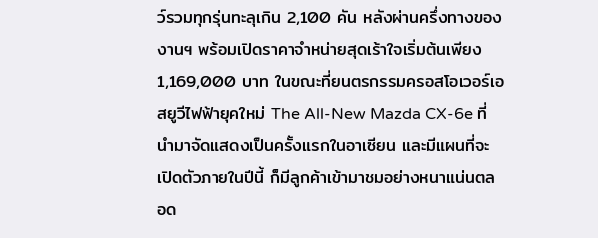ว์รวมทุกรุ่นทะลุเกิน 2,100 คัน หลังผ่านครึ่งทางของงานฯ พร้อมเปิดราคาจำหน่ายสุดเร้าใจเริ่มต้นเพียง 1,169,000 บาท ในขณะที่ยนตรกรรมครอสโอเวอร์เอสยูวีไฟฟ้ายุคใหม่ The All-New Mazda CX-6e ที่นำมาจัดแสดงเป็นครั้งแรกในอาเซียน และมีแผนที่จะเปิดตัวภายในปีนี้ ก็มีลูกค้าเข้ามาชมอย่างหนาแน่นตลอด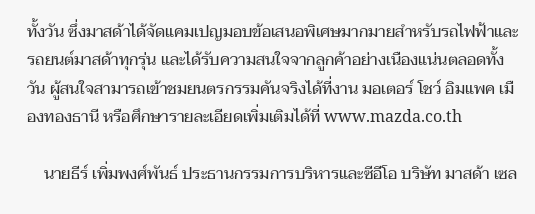ทั้งวัน ซึ่งมาสด้าได้จัดแคมเปญมอบข้อเสนอพิเศษมากมายสำหรับรถไฟฟ้าและรถยนต์มาสด้าทุกรุ่น และได้รับความสนใจจากลูกค้าอย่างเนืองแน่นตลอดทั้งวัน ผู้สนใจสามารถเข้าชมยนตรกรรมคันจริงได้ที่งาน มอเตอร์ โชว์ อิมแพค เมืองทองธานี หรือศึกษารายละเอียดเพิ่มเติมได้ที่ www.mazda.co.th

    นายธีร์ เพิ่มพงศ์พันธ์ ประธานกรรมการบริหารและซีอีโอ บริษัท มาสด้า เซล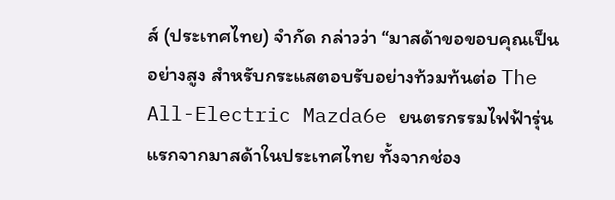ส์ (ประเทศไทย) จำกัด กล่าวว่า “มาสด้าขอขอบคุณเป็นอย่างสูง สำหรับกระแสตอบรับอย่างท้วมท้นต่อ The All-Electric Mazda6e ยนตรกรรมไฟฟ้ารุ่นแรกจากมาสด้าในประเทศไทย ทั้งจากช่อง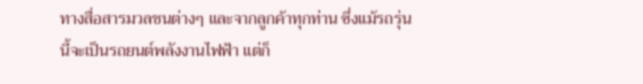ทางสื่อสารมวลชนต่างๆ และจากลูกค้าทุกท่าน ซึ่งแม้รถรุ่นนี้จะเป็นรถยนต์พลังงานไฟฟ้า แต่ก็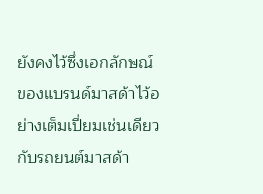ยังคงไว้ซึ่งเอกลักษณ์ของแบรนด์มาสด้าไว้อย่างเต็มเปี่ยมเช่นเดียวกับรถยนต์มาสด้า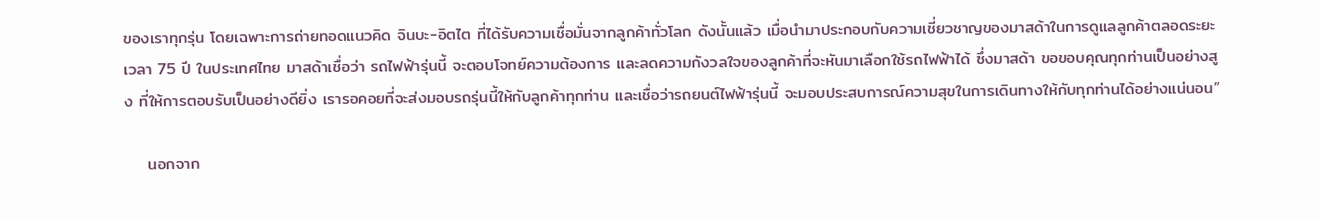ของเราทุกรุ่น โดยเฉพาะการถ่ายทอดแนวคิด จินบะ-อิตไต ที่ได้รับความเชื่อมั่นจากลูกค้าทั่วโลก ดังนั้นแล้ว เมื่อนำมาประกอบกับความเชี่ยวชาญของมาสด้าในการดูแลลูกค้าตลอดระยะเวลา 75 ปี ในประเทศไทย มาสด้าเชื่อว่า รถไฟฟ้ารุ่นนี้ จะตอบโจทย์ความต้องการ และลดความกังวลใจของลูกค้าที่จะหันมาเลือกใช้รถไฟฟ้าได้ ซึ่งมาสด้า ขอขอบคุณทุกท่านเป็นอย่างสูง ที่ให้การตอบรับเป็นอย่างดียิ่ง เรารอคอยที่จะส่งมอบรถรุ่นนี้ให้กับลูกค้าทุกท่าน และเชื่อว่ารถยนต์ไฟฟ้ารุ่นนี้ จะมอบประสบการณ์ความสุขในการเดินทางให้กับทุกท่านได้อย่างแน่นอน”

    นอกจาก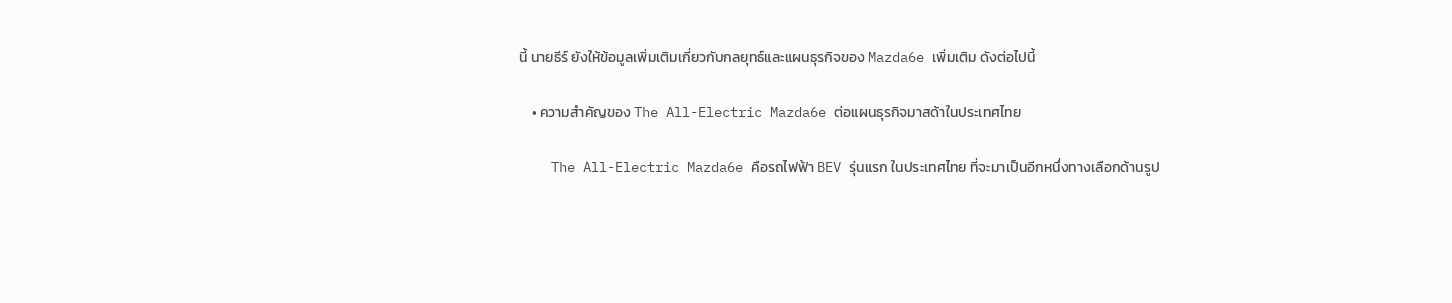นี้ นายธีร์ ยังให้ข้อมูลเพิ่มเติมเกี่ยวกับกลยุทธ์และแผนธุรกิจของ Mazda6e เพิ่มเติม ดังต่อไปนี้

    • ความสำคัญของ The All-Electric Mazda6e ต่อแผนธุรกิจมาสด้าในประเทศไทย

    The All-Electric Mazda6e คือรถไฟฟ้า BEV รุ่นแรก ในประเทศไทย ที่จะมาเป็นอีกหนึ่งทางเลือกด้านรูป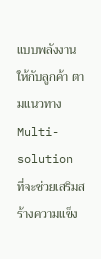แบบพลังงานให้กับลูกค้า ตามแนวทาง Multi-solution ที่จะช่วยเสริมสร้างความแข็ง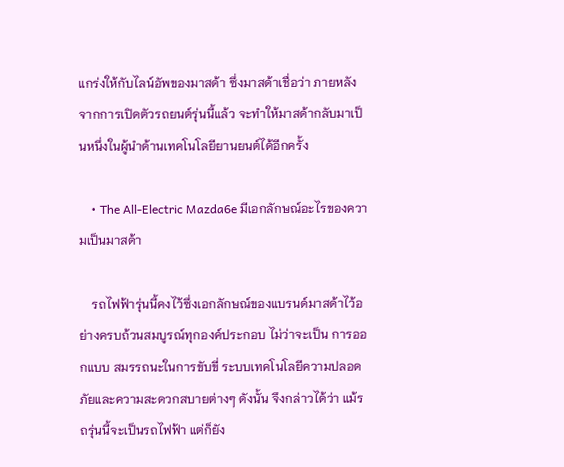แกร่งให้กับไลน์อัพของมาสด้า ซึ่งมาสด้าเชื่อว่า ภายหลังจากการเปิดตัวรถยนต์รุ่นนี้แล้ว จะทำให้มาสด้ากลับมาเป็นหนึ่งในผู้นำด้านเทคโนโลยียานยนต์ได้อีกครั้ง

    • The All-Electric Mazda6e มีเอกลักษณ์อะไรของความเป็นมาสด้า

    รถไฟฟ้ารุ่นนี้คงไว้ซึ่งเอกลักษณ์ของแบรนด์มาสด้าไว้อย่างครบถ้วนสมบูรณ์ทุกองค์ประกอบ ไม่ว่าจะเป็น การออกแบบ สมรรถนะในการขับขี่ ระบบเทคโนโลยีความปลอดภัยและความสะดวกสบายต่างๆ ดังนั้น จึงกล่าวได้ว่า แม้รถรุ่นนี้จะเป็นรถไฟฟ้า แต่ก็ยัง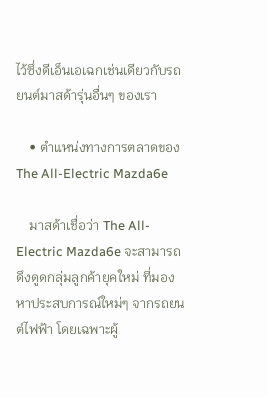ไว้ซึ่งดีเอ็นเอเฉกเช่นเดียวกับรถยนต์มาสด้ารุ่นอื่นๆ ของเรา

    • ตำแหน่งทางการตลาดของ The All-Electric Mazda6e

    มาสด้าเชื่อว่า The All-Electric Mazda6e จะสามารถดึงดูดกลุ่มลูกค้ายุคใหม่ ที่มองหาประสบการณ์ใหม่ๆ จากรถยนต์ไฟฟ้า โดยเฉพาะผู้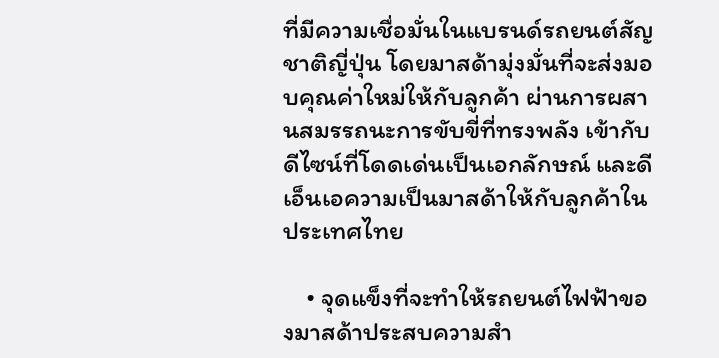ที่มีความเชื่อมั่นในแบรนด์รถยนต์สัญชาติญี่ปุ่น โดยมาสด้ามุ่งมั่นที่จะส่งมอบคุณค่าใหม่ให้กับลูกค้า ผ่านการผสานสมรรถนะการขับขี่ที่ทรงพลัง เข้ากับดีไซน์ที่โดดเด่นเป็นเอกลักษณ์ และดีเอ็นเอความเป็นมาสด้าให้กับลูกค้าในประเทศไทย

    • จุดแข็งที่จะทำให้รถยนต์ไฟฟ้าของมาสด้าประสบความสำ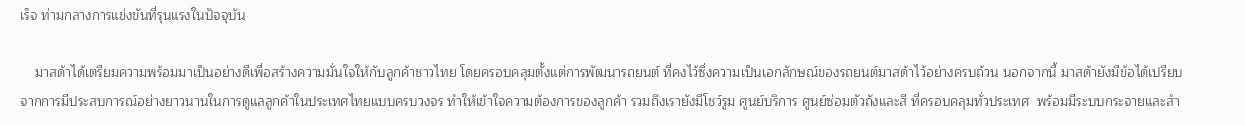เร็จ ท่ามกลางการแข่งขันที่รุนแรงในปัจจุบัน

    มาสด้าได้เตรียมความพร้อมมาเป็นอย่างดีเพื่อสร้างความมั่นใจให้กับลูกค้าชาวไทย โดยครอบคลุมตั้งแต่การพัฒนารถยนต์ ที่คงไว้ซึ่งความเป็นเอกลักษณ์ของรถยนต์มาสด้าไว้อย่างครบถ้วน นอกจากนี้ มาสด้ายังมีข้อได้เปรียบจากการมีประสบการณ์อย่างยาวนานในการดูแลลูกค้าในประเทศไทยแบบครบวงจร ทำให้เข้าใจความต้องการของลูกค้า รวมถึงเรายังมีโชว์รูม ศูนย์บริการ ศูนย์ซ่อมตัวถังและสี ที่ครอบคลุมทั่วประเทศ  พร้อมมีระบบกระจายและสำ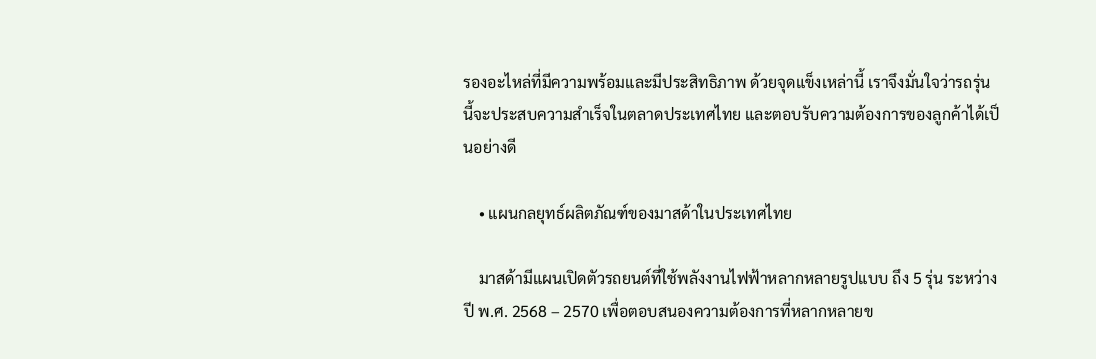รองอะไหล่ที่มีความพร้อมและมีประสิทธิภาพ ด้วยจุดแข็งเหล่านี้ เราจึงมั่นใจว่ารถรุ่นนี้จะประสบความสำเร็จในตลาดประเทศไทย และตอบรับความต้องการของลูกค้าได้เป็นอย่างดี

    • แผนกลยุทธ์ผลิตภัณฑ์ของมาสด้าในประเทศไทย

    มาสด้ามีแผนเปิดตัวรถยนต์ที่ใช้พลังงานไฟฟ้าหลากหลายรูปแบบ ถึง 5 รุ่น ระหว่างปี พ.ศ. 2568 – 2570 เพื่อตอบสนองความต้องการที่หลากหลายข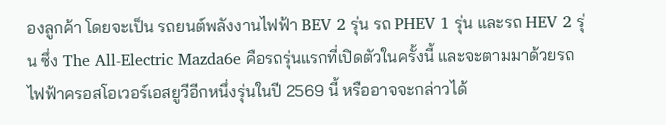องลูกค้า โดยจะเป็น รถยนต์พลังงานไฟฟ้า BEV 2 รุ่น รถ PHEV 1 รุ่น และรถ HEV 2 รุ่น ซึ่ง The All-Electric Mazda6e คือรถรุ่นแรกที่เปิดตัวในครั้งนี้ และจะตามมาด้วยรถไฟฟ้าครอสโอเวอร์เอสยูวีอีกหนึ่งรุ่นในปี 2569 นี้ หรืออาจจะกล่าวได้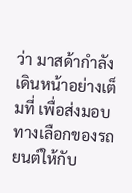ว่า มาสด้ากำลังเดินหน้าอย่างเต็มที่ เพื่อส่งมอบทางเลือกของรถยนต์ให้กับ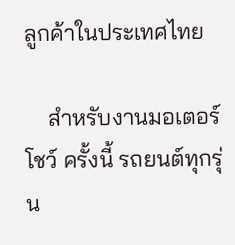ลูกค้าในประเทศไทย

    สำหรับงานมอเตอร์ โชว์ ครั้งนี้ รถยนต์ทุกรุ่น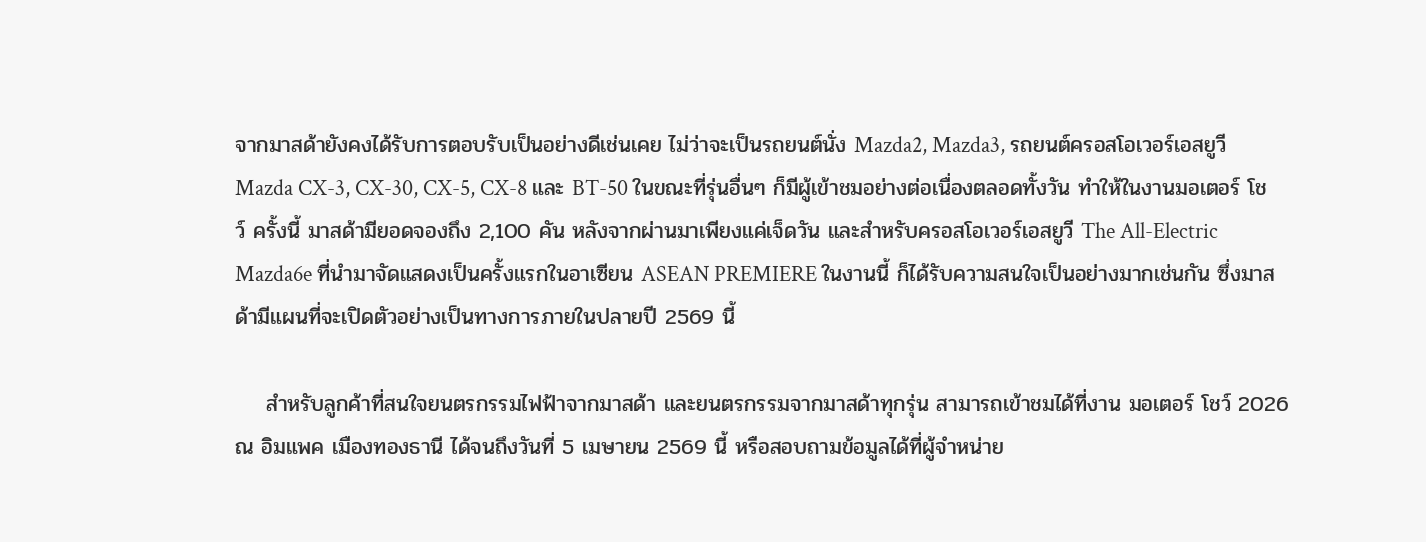จากมาสด้ายังคงได้รับการตอบรับเป็นอย่างดีเช่นเคย ไม่ว่าจะเป็นรถยนต์นั่ง Mazda2, Mazda3, รถยนต์ครอสโอเวอร์เอสยูวี Mazda CX-3, CX-30, CX-5, CX-8 และ BT-50 ในขณะที่รุ่นอื่นๆ ก็มีผู้เข้าชมอย่างต่อเนื่องตลอดทั้งวัน ทำให้ในงานมอเตอร์ โชว์ ครั้งนี้ มาสด้ามียอดจองถึง 2,100 คัน หลังจากผ่านมาเพียงแค่เจ็ดวัน และสำหรับครอสโอเวอร์เอสยูวี The All-Electric Mazda6e ที่นำมาจัดแสดงเป็นครั้งแรกในอาเซียน ASEAN PREMIERE ในงานนี้ ก็ได้รับความสนใจเป็นอย่างมากเช่นกัน ซึ่งมาสด้ามีแผนที่จะเปิดตัวอย่างเป็นทางการภายในปลายปี 2569 นี้

    สำหรับลูกค้าที่สนใจยนตรกรรมไฟฟ้าจากมาสด้า และยนตรกรรมจากมาสด้าทุกรุ่น สามารถเข้าชมได้ที่งาน มอเตอร์ โชว์ 2026 ณ อิมแพค เมืองทองธานี ได้จนถึงวันที่ 5 เมษายน 2569 นี้ หรือสอบถามข้อมูลได้ที่ผู้จำหน่าย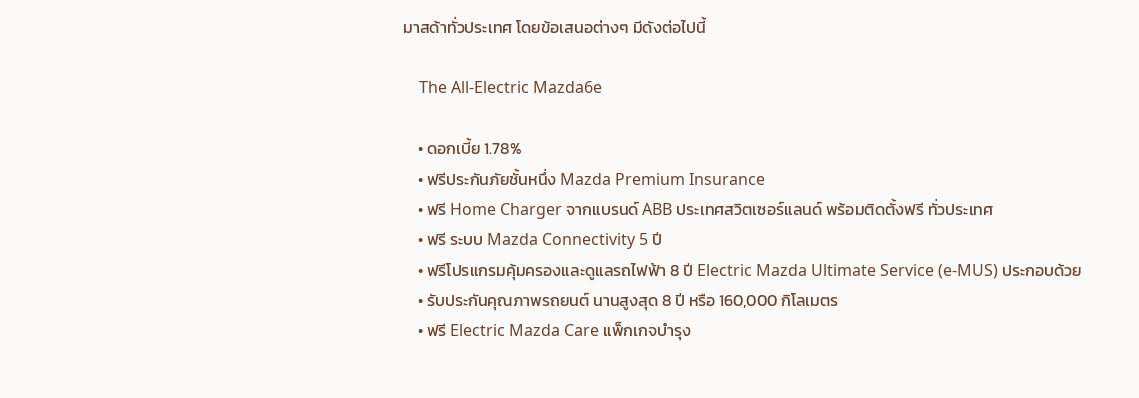มาสด้าทั่วประเทศ โดยข้อเสนอต่างๆ มีดังต่อไปนี้

    The All-Electric Mazda6e

    • ดอกเบี้ย 1.78%
    • ฟรีประกันภัยชั้นหนึ่ง Mazda Premium Insurance
    • ฟรี Home Charger จากแบรนด์ ABB ประเทศสวิตเซอร์แลนด์ พร้อมติดตั้งฟรี ทั่วประเทศ
    • ฟรี ระบบ Mazda Connectivity 5 ปี
    • ฟรีโปรแกรมคุ้มครองและดูแลรถไฟฟ้า 8 ปี Electric Mazda Ultimate Service (e-MUS) ประกอบด้วย
    • รับประกันคุณภาพรถยนต์ นานสูงสุด 8 ปี หรือ 160,000 กิโลเมตร
    • ฟรี Electric Mazda Care แพ็กเกจบำรุง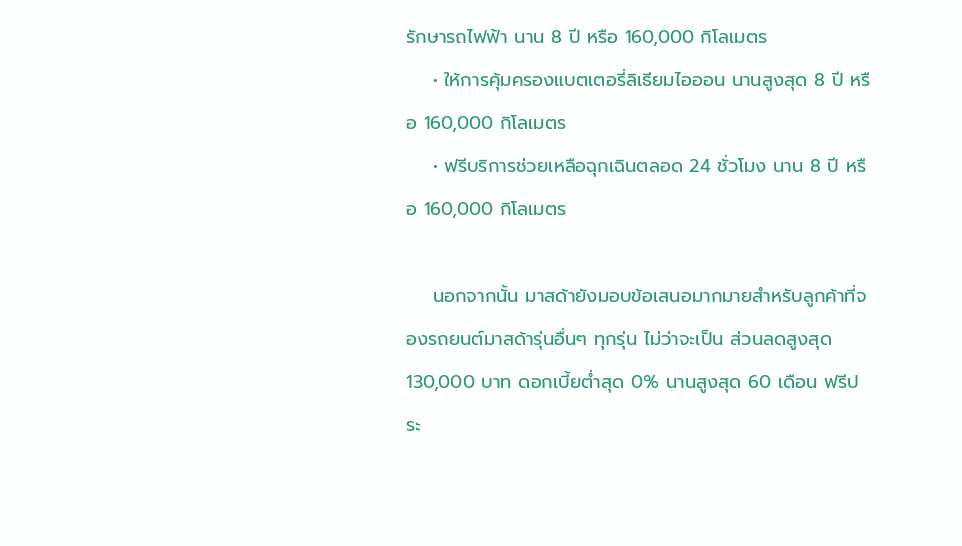รักษารถไฟฟ้า นาน 8 ปี หรือ 160,000 กิโลเมตร
    • ให้การคุ้มครองแบตเตอรี่ลิเธียมไอออน นานสูงสุด 8 ปี หรือ 160,000 กิโลเมตร
    • ฟรีบริการช่วยเหลือฉุกเฉินตลอด 24 ชั่วโมง นาน 8 ปี หรือ 160,000 กิโลเมตร

    นอกจากนั้น มาสด้ายังมอบข้อเสนอมากมายสำหรับลูกค้าที่จองรถยนต์มาสด้ารุ่นอื่นๆ ทุกรุ่น ไม่ว่าจะเป็น ส่วนลดสูงสุด 130,000 บาท ดอกเบี้ยต่ำสุด 0% นานสูงสุด 60 เดือน ฟรีประ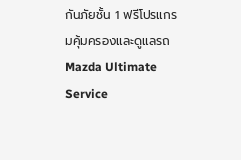กันภัยชั้น 1 ฟรีโปรแกรมคุ้มครองและดูแลรถ Mazda Ultimate Service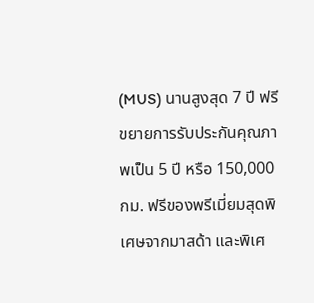(MUS) นานสูงสุด 7 ปี ฟรีขยายการรับประกันคุณภาพเป็น 5 ปี หรือ 150,000 กม. ฟรีของพรีเมี่ยมสุดพิเศษจากมาสด้า และพิเศ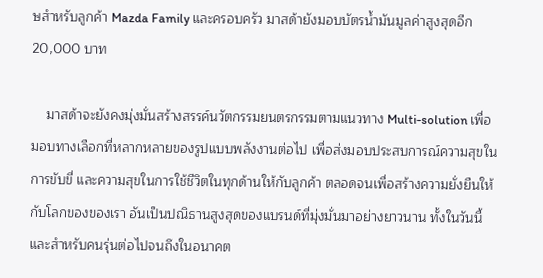ษสำหรับลูกค้า Mazda Family และครอบครัว มาสด้ายังมอบบัตรน้ำมันมูลค่าสูงสุดอีก 20,000 บาท

    มาสด้าจะยังคงมุ่งมั่นสร้างสรรค์นวัตกรรมยนตรกรรมตามแนวทาง Multi-solution เพื่อมอบทางเลือกที่หลากหลายของรูปแบบพลังงานต่อไป เพื่อส่งมอบประสบการณ์ความสุขในการขับขี่ และความสุขในการใช้ชีวิตในทุกด้านให้กับลูกค้า ตลอดจนเพื่อสร้างความยั่งยืนให้กับโลกของของเรา อันเป็นปณิธานสูงสุดของแบรนด์ที่มุ่งมั่นมาอย่างยาวนาน ทั้งในวันนี้และสำหรับคนรุ่นต่อไปจนถึงในอนาคต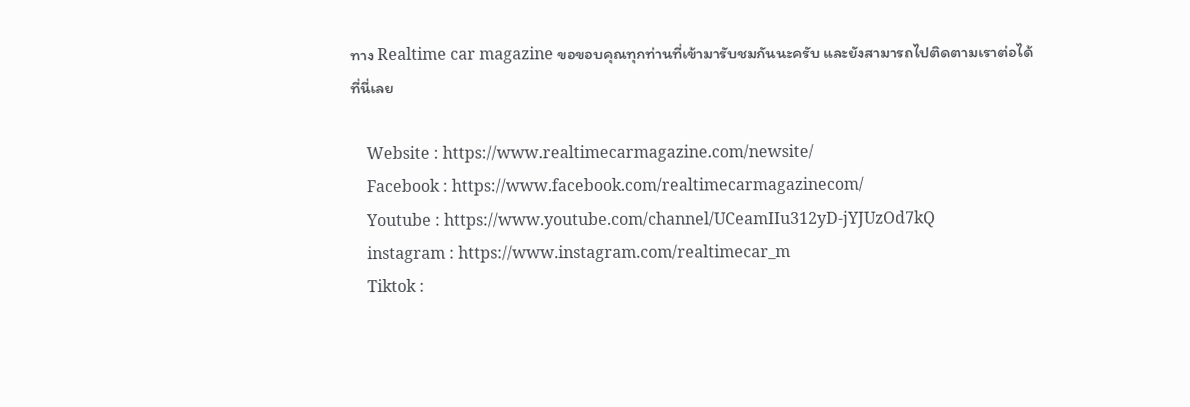ทาง Realtime car magazine ขอขอบคุณทุกท่านที่เข้ามารับชมกันนะครับ และยังสามารถไปติดตามเราต่อได้ที่นี่เลย

    Website : https://www.realtimecarmagazine.com/newsite/
    Facebook : https://www.facebook.com/realtimecarmagazinecom/
    Youtube : https://www.youtube.com/channel/UCeamIIu312yD-jYJUzOd7kQ
    instagram : https://www.instagram.com/realtimecar_m
    Tiktok :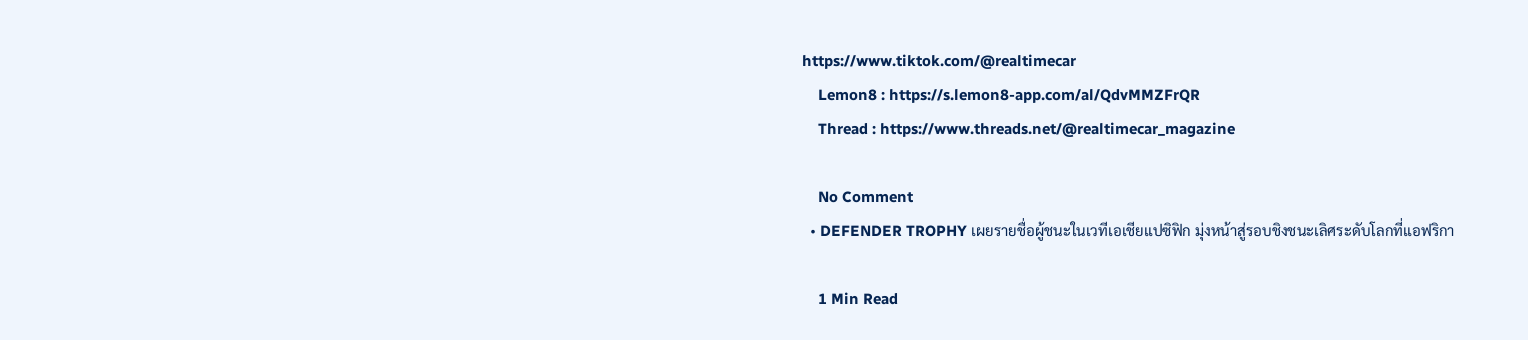https://www.tiktok.com/@realtimecar
    Lemon8 : https://s.lemon8-app.com/al/QdvMMZFrQR
    Thread : https://www.threads.net/@realtimecar_magazine

    No Comment
  • DEFENDER TROPHY เผยรายชื่อผู้ชนะในเวทีเอเชียแปซิฟิก มุ่งหน้าสู่รอบชิงชนะเลิศระดับโลกที่แอฟริกา

    1 Min Read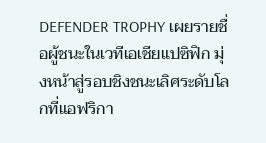DEFENDER TROPHY เผยรายชื่อผู้ชนะในเวทีเอเชียแปซิฟิก มุ่งหน้าสู่รอบชิงชนะเลิศระดับโลกที่แอฟริกา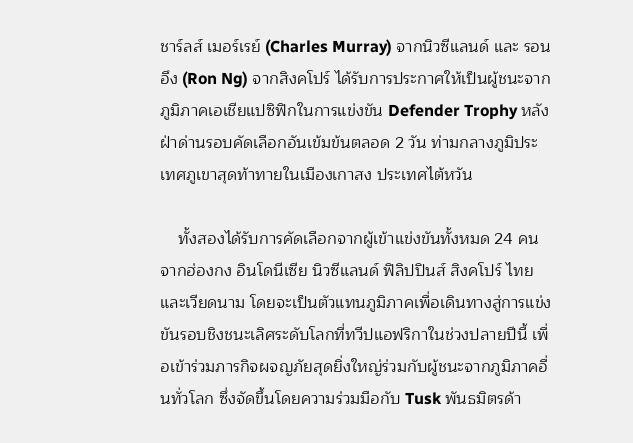ชาร์ลส์ เมอร์เรย์ (Charles Murray) จากนิวซีแลนด์ และ รอน อึง (Ron Ng) จากสิงคโปร์ ได้รับการประกาศให้เป็นผู้ชนะจากภูมิภาคเอเชียแปซิฟิกในการแข่งขัน Defender Trophy หลังฝ่าด่านรอบคัดเลือกอันเข้มข้นตลอด 2 วัน ท่ามกลางภูมิประเทศภูเขาสุดท้าทายในเมืองเกาสง ประเทศไต้หวัน

    ทั้งสองได้รับการคัดเลือกจากผู้เข้าแข่งขันทั้งหมด 24 คน จากฮ่องกง อินโดนีเซีย นิวซีแลนด์ ฟิลิปปินส์ สิงคโปร์ ไทย และเวียดนาม โดยจะเป็นตัวแทนภูมิภาคเพื่อเดินทางสู่การแข่งขันรอบชิงชนะเลิศระดับโลกที่ทวีปแอฟริกาในช่วงปลายปีนี้ เพื่อเข้าร่วมภารกิจผจญภัยสุดยิ่งใหญ่ร่วมกับผู้ชนะจากภูมิภาคอื่นทั่วโลก ซึ่งจัดขึ้นโดยความร่วมมือกับ Tusk พันธมิตรด้า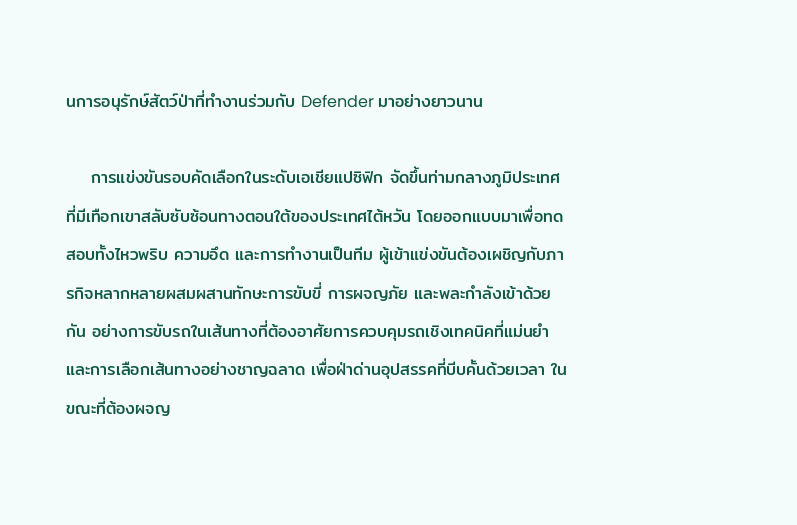นการอนุรักษ์สัตว์ป่าที่ทำงานร่วมกับ Defender มาอย่างยาวนาน

    การแข่งขันรอบคัดเลือกในระดับเอเชียแปซิฟิก จัดขึ้นท่ามกลางภูมิประเทศที่มีเทือกเขาสลับซับซ้อนทางตอนใต้ของประเทศไต้หวัน โดยออกแบบมาเพื่อทดสอบทั้งไหวพริบ ความอึด และการทำงานเป็นทีม ผู้เข้าแข่งขันต้องเผชิญกับภารกิจหลากหลายผสมผสานทักษะการขับขี่ การผจญภัย และพละกำลังเข้าด้วยกัน อย่างการขับรถในเส้นทางที่ต้องอาศัยการควบคุมรถเชิงเทคนิคที่แม่นยำและการเลือกเส้นทางอย่างชาญฉลาด เพื่อฝ่าด่านอุปสรรคที่บีบคั้นด้วยเวลา ในขณะที่ต้องผจญ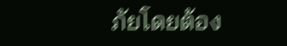ภัยโดยต้อง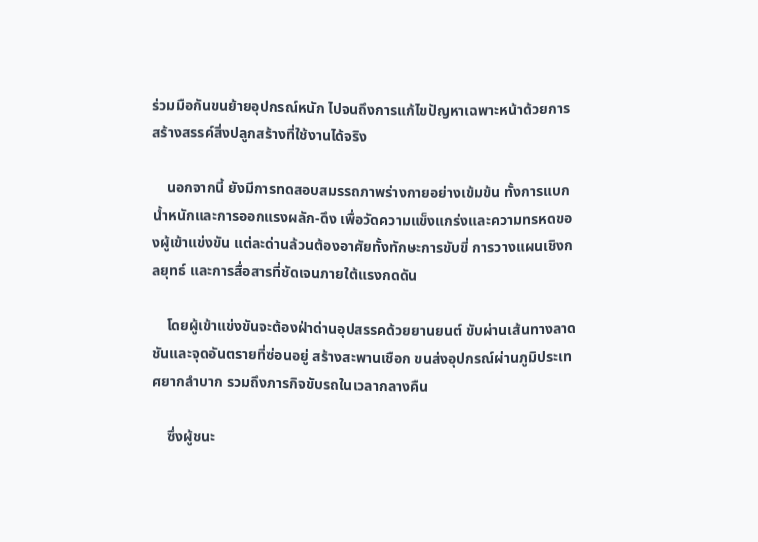ร่วมมือกันขนย้ายอุปกรณ์หนัก ไปจนถึงการแก้ไขปัญหาเฉพาะหน้าด้วยการสร้างสรรค์สิ่งปลูกสร้างที่ใช้งานได้จริง

    นอกจากนี้ ยังมีการทดสอบสมรรถภาพร่างกายอย่างเข้มข้น ทั้งการแบกน้ำหนักและการออกแรงผลัก-ดึง เพื่อวัดความแข็งแกร่งและความทรหดของผู้เข้าแข่งขัน แต่ละด่านล้วนต้องอาศัยทั้งทักษะการขับขี่ การวางแผนเชิงกลยุทธ์ และการสื่อสารที่ชัดเจนภายใต้แรงกดดัน

    โดยผู้เข้าแข่งขันจะต้องฝ่าด่านอุปสรรคด้วยยานยนต์ ขับผ่านเส้นทางลาดชันและจุดอันตรายที่ซ่อนอยู่ สร้างสะพานเชือก ขนส่งอุปกรณ์ผ่านภูมิประเทศยากลำบาก รวมถึงภารกิจขับรถในเวลากลางคืน

    ซึ่งผู้ชนะ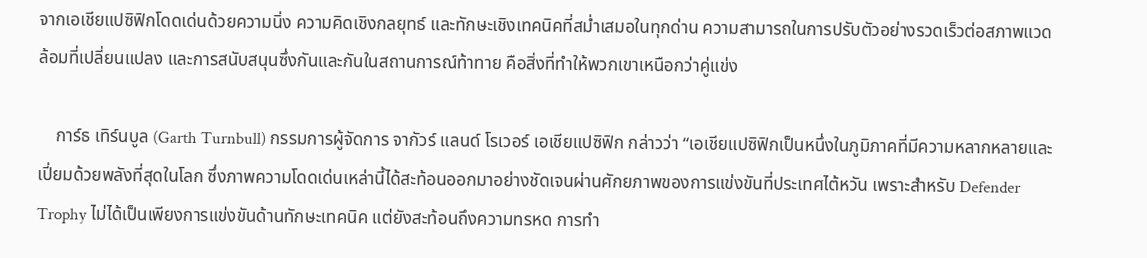จากเอเชียแปซิฟิกโดดเด่นด้วยความนิ่ง ความคิดเชิงกลยุทธ์ และทักษะเชิงเทคนิคที่สม่ำเสมอในทุกด่าน ความสามารถในการปรับตัวอย่างรวดเร็วต่อสภาพแวดล้อมที่เปลี่ยนแปลง และการสนับสนุนซึ่งกันและกันในสถานการณ์ท้าทาย คือสิ่งที่ทำให้พวกเขาเหนือกว่าคู่แข่ง

    การ์ธ เทิร์นบูล (Garth Turnbull) กรรมการผู้จัดการ จากัวร์ แลนด์ โรเวอร์ เอเชียแปซิฟิก กล่าวว่า “เอเชียแปซิฟิกเป็นหนึ่งในภูมิภาคที่มีความหลากหลายและเปี่ยมด้วยพลังที่สุดในโลก ซึ่งภาพความโดดเด่นเหล่านี้ได้สะท้อนออกมาอย่างชัดเจนผ่านศักยภาพของการแข่งขันที่ประเทศไต้หวัน เพราะสำหรับ Defender Trophy ไม่ได้เป็นเพียงการแข่งขันด้านทักษะเทคนิค แต่ยังสะท้อนถึงความทรหด การทำ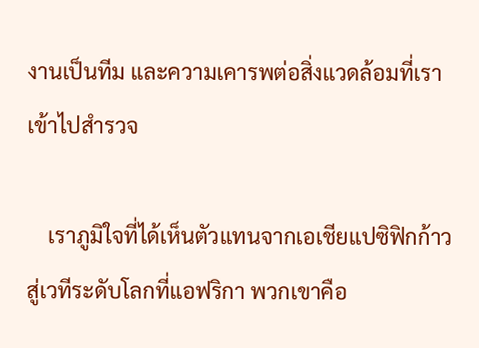งานเป็นทีม และความเคารพต่อสิ่งแวดล้อมที่เราเข้าไปสำรวจ

    เราภูมิใจที่ได้เห็นตัวแทนจากเอเชียแปซิฟิกก้าวสู่เวทีระดับโลกที่แอฟริกา พวกเขาคือ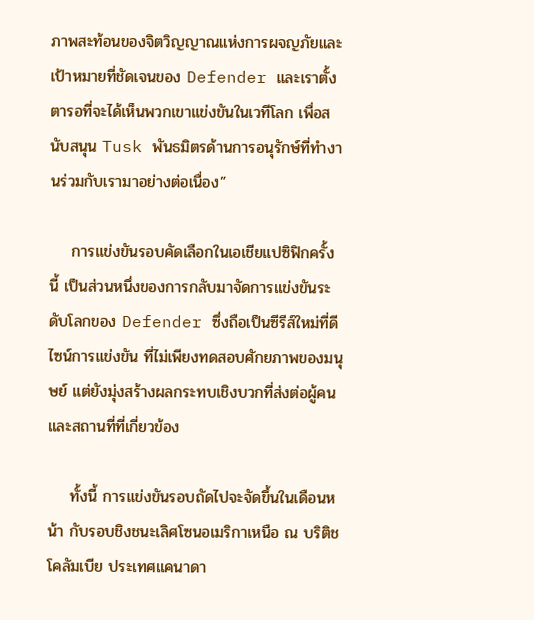ภาพสะท้อนของจิตวิญญาณแห่งการผจญภัยและเป้าหมายที่ชัดเจนของ Defender และเราตั้งตารอที่จะได้เห็นพวกเขาแข่งขันในเวทีโลก เพื่อสนับสนุน Tusk พันธมิตรด้านการอนุรักษ์ที่ทำงานร่วมกับเรามาอย่างต่อเนื่อง”

    การแข่งขันรอบคัดเลือกในเอเชียแปซิฟิกครั้งนี้ เป็นส่วนหนึ่งของการกลับมาจัดการแข่งขันระดับโลกของ Defender ซึ่งถือเป็นซีรีส์ใหม่ที่ดีไซน์การแข่งขัน ที่ไม่เพียงทดสอบศักยภาพของมนุษย์ แต่ยังมุ่งสร้างผลกระทบเชิงบวกที่ส่งต่อผู้คนและสถานที่ที่เกี่ยวข้อง

    ทั้งนี้ การแข่งขันรอบถัดไปจะจัดขึ้นในเดือนหน้า กับรอบชิงชนะเลิศโซนอเมริกาเหนือ ณ บริติชโคลัมเบีย ประเทศแคนาดา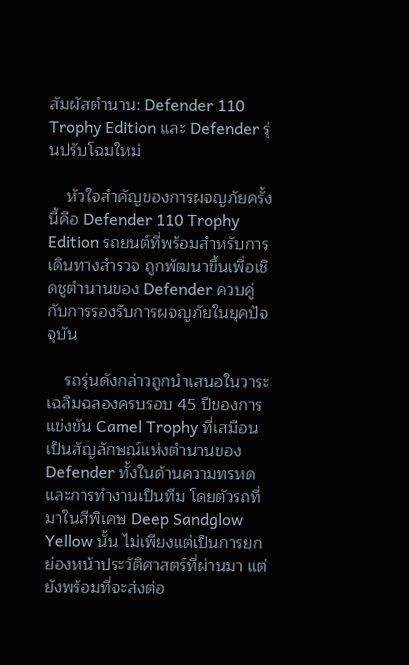สัมผัสตำนาน: Defender 110 Trophy Edition และ Defender รุ่นปรับโฉมใหม่

    หัวใจสำคัญของการผจญภัยครั้งนี้คือ Defender 110 Trophy Edition รถยนต์ที่พร้อมสำหรับการเดินทางสำรวจ ถูกพัฒนาขึ้นเพื่อเชิดชูตำนานของ Defender ควบคู่กับการรองรับการผจญภัยในยุคปัจจุบัน

    รถรุ่นดังกล่าวถูกนำเสนอในวาระเฉลิมฉลองครบรอบ 45 ปีของการแข่งขัน Camel Trophy ที่เสมือนเป็นสัญลักษณ์แห่งตำนานของ Defender ทั้งในด้านความทรหดและการทำงานเป็นทีม โดยตัวรถที่มาในสีพิเศษ Deep Sandglow Yellow นั้น ไม่เพียงแต่เป็นการยกย่องหน้าประวัติศาสตร์ที่ผ่านมา แต่ยังพร้อมที่จะส่งต่อ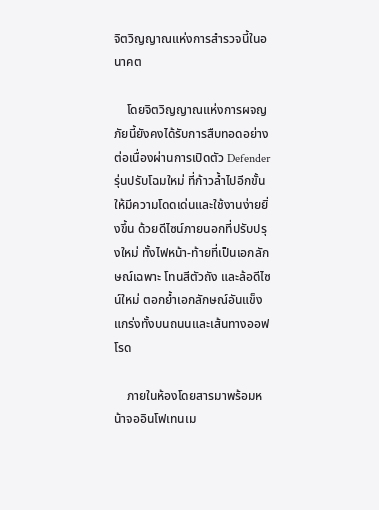จิตวิญญาณแห่งการสำรวจนี้ในอนาคต

    โดยจิตวิญญาณแห่งการผจญภัยนี้ยังคงได้รับการสืบทอดอย่างต่อเนื่องผ่านการเปิดตัว Defender รุ่นปรับโฉมใหม่ ที่ก้าวล้ำไปอีกขั้นให้มีความโดดเด่นและใช้งานง่ายยิ่งขึ้น ด้วยดีไซน์ภายนอกที่ปรับปรุงใหม่ ทั้งไฟหน้า-ท้ายที่เป็นเอกลักษณ์เฉพาะ โทนสีตัวถัง และล้อดีไซน์ใหม่ ตอกย้ำเอกลักษณ์อันแข็งแกร่งทั้งบนถนนและเส้นทางออฟโรด

    ภายในห้องโดยสารมาพร้อมหน้าจออินโฟเทนเม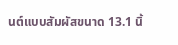นต์แบบสัมผัสขนาด 13.1 นิ้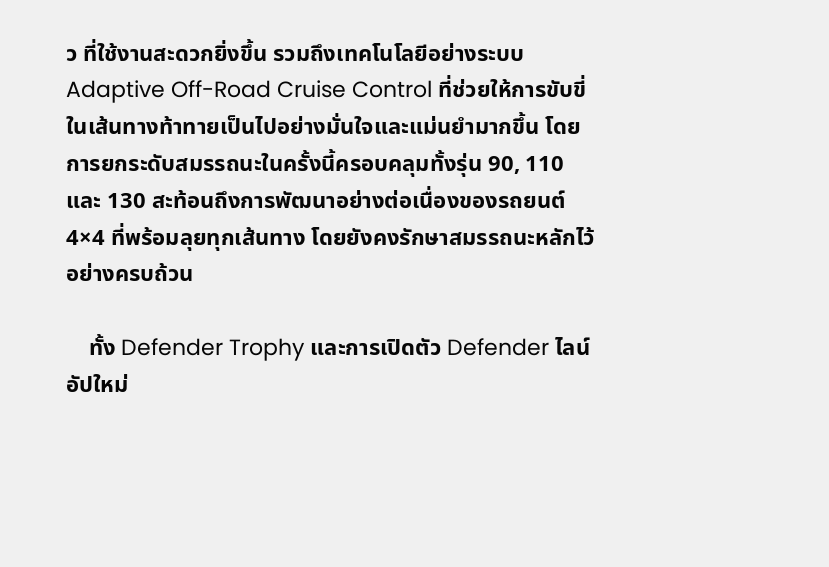ว ที่ใช้งานสะดวกยิ่งขึ้น รวมถึงเทคโนโลยีอย่างระบบ Adaptive Off-Road Cruise Control ที่ช่วยให้การขับขี่ในเส้นทางท้าทายเป็นไปอย่างมั่นใจและแม่นยำมากขึ้น โดยการยกระดับสมรรถนะในครั้งนี้ครอบคลุมทั้งรุ่น 90, 110 และ 130 สะท้อนถึงการพัฒนาอย่างต่อเนื่องของรถยนต์ 4×4 ที่พร้อมลุยทุกเส้นทาง โดยยังคงรักษาสมรรถนะหลักไว้อย่างครบถ้วน

    ทั้ง Defender Trophy และการเปิดตัว Defender ไลน์อัปใหม่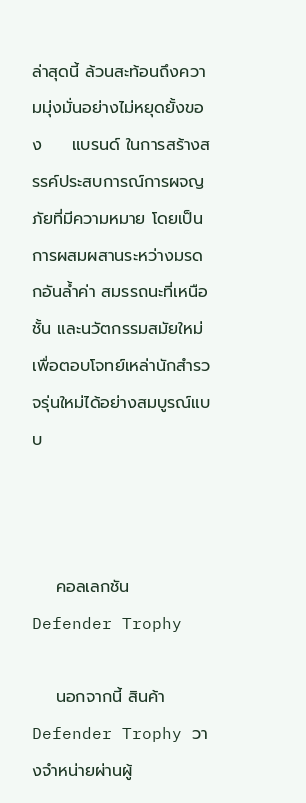ล่าสุดนี้ ล้วนสะท้อนถึงความมุ่งมั่นอย่างไม่หยุดยั้งของ     แบรนด์ ในการสร้างสรรค์ประสบการณ์การผจญภัยที่มีความหมาย โดยเป็นการผสมผสานระหว่างมรดกอันล้ำค่า สมรรถนะที่เหนือชั้น และนวัตกรรมสมัยใหม่ เพื่อตอบโจทย์เหล่านักสำรวจรุ่นใหม่ได้อย่างสมบูรณ์แบบ



    คอลเลกชัน Defender Trophy

    นอกจากนี้ สินค้า Defender Trophy วางจำหน่ายผ่านผู้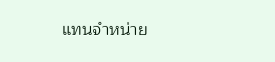แทนจำหน่าย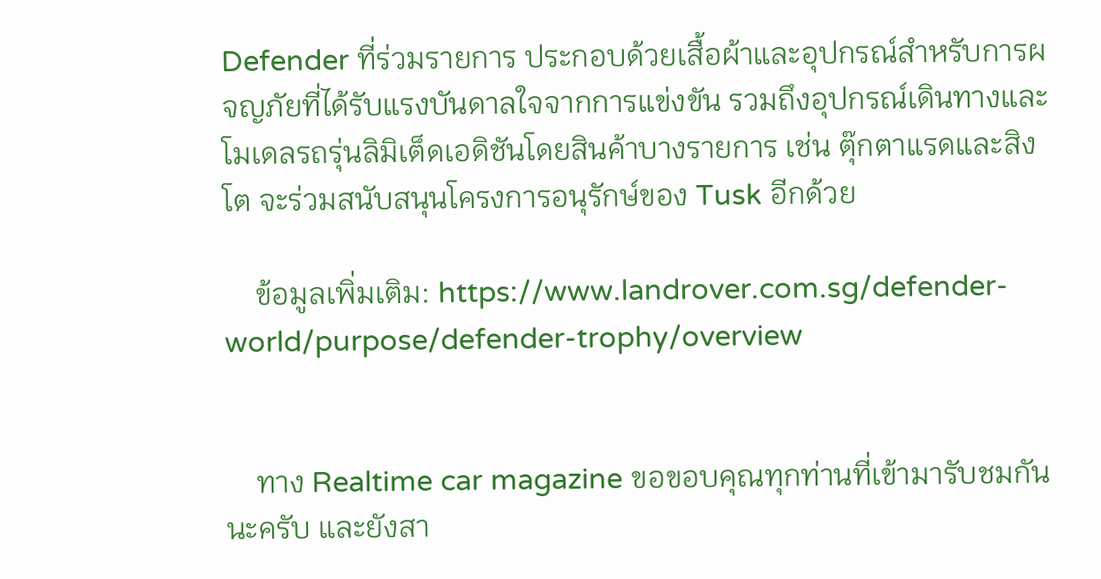Defender ที่ร่วมรายการ ประกอบด้วยเสื้อผ้าและอุปกรณ์สำหรับการผจญภัยที่ได้รับแรงบันดาลใจจากการแข่งขัน รวมถึงอุปกรณ์เดินทางและโมเดลรถรุ่นลิมิเต็ดเอดิชันโดยสินค้าบางรายการ เช่น ตุ๊กตาแรดและสิงโต จะร่วมสนับสนุนโครงการอนุรักษ์ของ Tusk อีกด้วย

    ข้อมูลเพิ่มเติม: https://www.landrover.com.sg/defender-world/purpose/defender-trophy/overview


    ทาง Realtime car magazine ขอขอบคุณทุกท่านที่เข้ามารับชมกันนะครับ และยังสา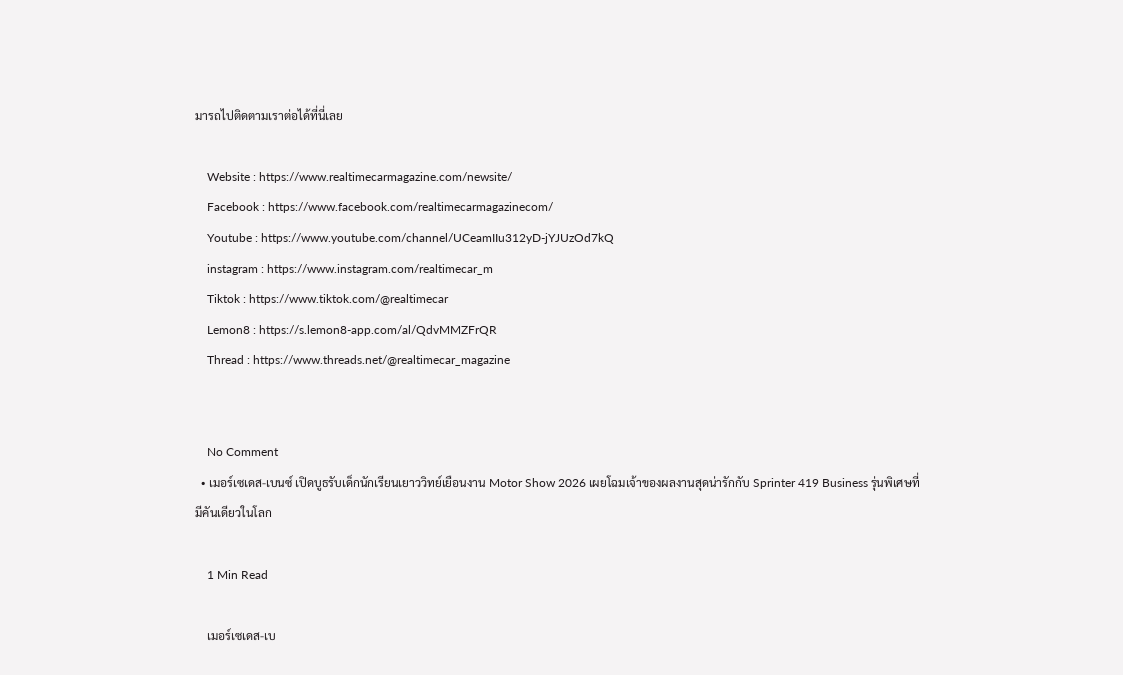มารถไปติดตามเราต่อได้ที่นี่เลย

    Website : https://www.realtimecarmagazine.com/newsite/
    Facebook : https://www.facebook.com/realtimecarmagazinecom/
    Youtube : https://www.youtube.com/channel/UCeamIIu312yD-jYJUzOd7kQ
    instagram : https://www.instagram.com/realtimecar_m
    Tiktok : https://www.tiktok.com/@realtimecar
    Lemon8 : https://s.lemon8-app.com/al/QdvMMZFrQR
    Thread : https://www.threads.net/@realtimecar_magazine


    No Comment
  • เมอร์เซเดส-เบนซ์ เปิดบูธรับเด็กนักเรียนเยาววิทย์เยือนงาน Motor Show 2026 เผยโฉมเจ้าของผลงานสุดน่ารักกับ Sprinter 419 Business รุ่นพิเศษที่มีคันเดียวในโลก

    1 Min Read

    เมอร์เซเดส-เบ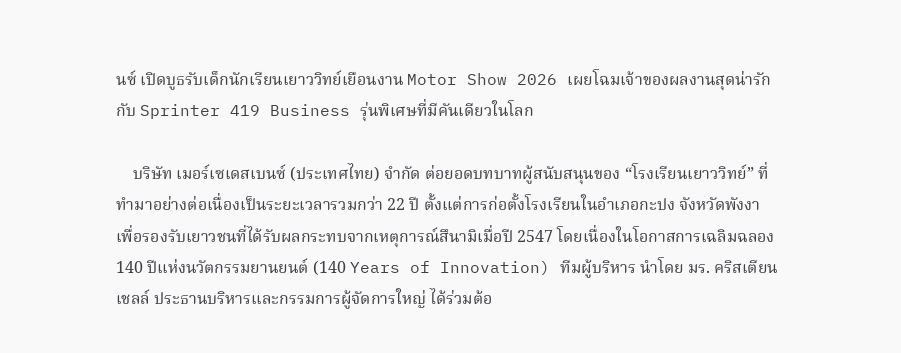นซ์ เปิดบูธรับเด็กนักเรียนเยาววิทย์เยือนงาน Motor Show 2026 เผยโฉมเจ้าของผลงานสุดน่ารักกับ Sprinter 419 Business รุ่นพิเศษที่มีคันเดียวในโลก

    บริษัท เมอร์เซเดสเบนซ์ (ประเทศไทย) จำกัด ต่อยอดบทบาทผู้สนับสนุนของ “โรงเรียนเยาววิทย์” ที่ทำมาอย่างต่อเนื่องเป็นระยะเวลารวมกว่า 22 ปี ตั้งแต่การก่อตั้งโรงเรียนในอำเภอกะปง จังหวัดพังงา เพื่อรองรับเยาวชนที่ได้รับผลกระทบจากเหตุการณ์สึนามิเมื่อปี 2547 โดยเนื่องในโอกาสการเฉลิมฉลอง 140 ปีแห่งนวัตกรรมยานยนต์ (140 Years of Innovation) ทีมผู้บริหาร นำโดย มร. คริสเตียน เชลล์ ประธานบริหารและกรรมการผู้จัดการใหญ่ ได้ร่วมต้อ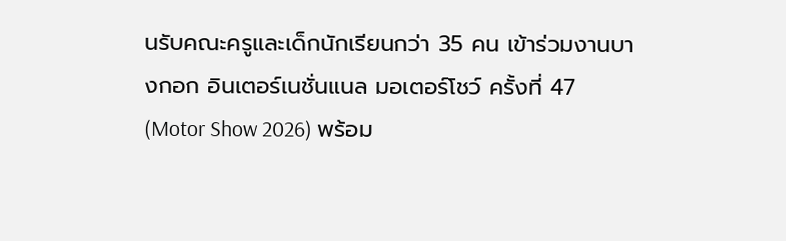นรับคณะครูและเด็กนักเรียนกว่า 35 คน เข้าร่วมงานบางกอก อินเตอร์เนชั่นแนล มอเตอร์โชว์ ครั้งที่ 47 (Motor Show 2026) พร้อม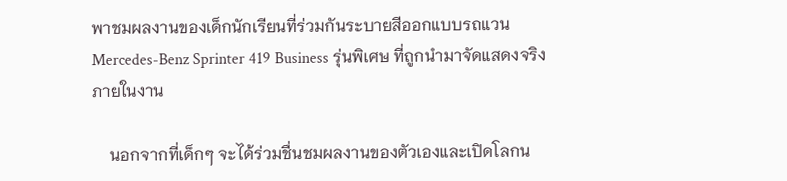พาชมผลงานของเด็กนักเรียนที่ร่วมกันระบายสีออกแบบรถแวน Mercedes-Benz Sprinter 419 Business รุ่นพิเศษ ที่ถูกนำมาจัดแสดงจริงภายในงาน

    นอกจากที่เด็กๆ จะได้ร่วมชื่นชมผลงานของตัวเองและเปิดโลกน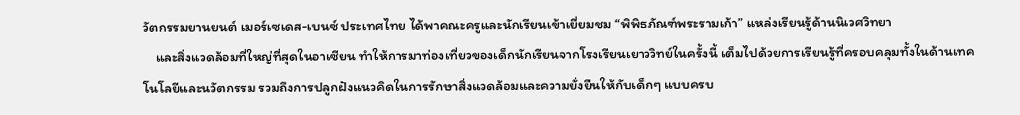วัตกรรมยานยนต์ เมอร์เซเดส-เบนซ์ ประเทศไทย ได้พาคณะครูและนักเรียนเข้าเยี่ยมชม “พิพิธภัณฑ์พระรามเก้า” แหล่งเรียนรู้ด้านนิเวศวิทยา
    และสิ่งแวดล้อมที่ใหญ่ที่สุดในอาเซียน ทำให้การมาท่องเที่ยวของเด็กนักเรียนจากโรงเรียนเยาววิทย์ในครั้งนี้ เต็มไปด้วยการเรียนรู้ที่ครอบคลุมทั้งในด้านเทคโนโลยีและนวัตกรรม รวมถึงการปลูกฝังแนวคิดในการรักษาสิ่งแวดล้อมและความยั่งยืนให้กับเด็กๆ แบบครบ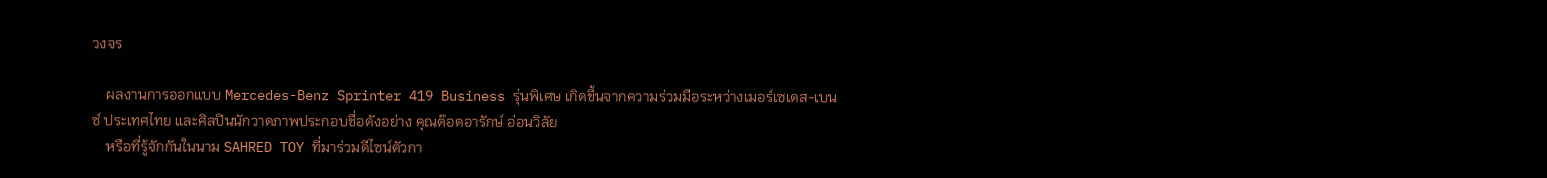วงจร

    ผลงานการออกแบบ Mercedes-Benz Sprinter 419 Business รุ่นพิเศษ เกิดขึ้นจากความร่วมมือระหว่างเมอร์เซเดส-เบนซ์ ประเทศไทย และศิลปินนักวาดภาพประกอบชื่อดังอย่าง คุณต๊อดอารักษ์ อ่อนวิลัย
    หรือที่รู้จักกันในนาม SAHRED TOY ที่มาร่วมดีไซน์ตัวกา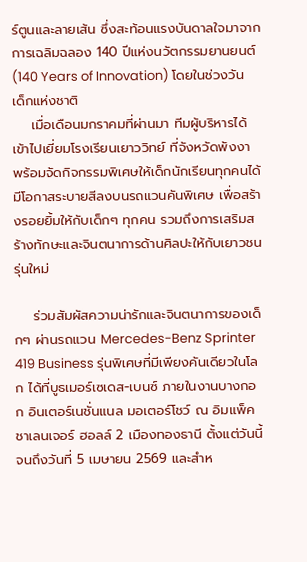ร์ตูนและลายเส้น ซึ่งสะท้อนแรงบันดาลใจมาจากการเฉลิมฉลอง 140 ปีแห่งนวัตกรรมยานยนต์ (140 Years of Innovation) โดยในช่วงวันเด็กแห่งชาติ
    เมื่อเดือนมกราคมที่ผ่านมา ทีมผู้บริหารได้เข้าไปเยี่ยมโรงเรียนเยาววิทย์ ที่จังหวัดพังงา พร้อมจัดกิจกรรมพิเศษให้เด็กนักเรียนทุกคนได้มีโอกาสระบายสีลงบนรถแวนคันพิเศษ เพื่อสร้างรอยยิ้มให้กับเด็กๆ ทุกคน รวมถึงการเสริมสร้างทักษะและจินตนาการด้านศิลปะให้กับเยาวชนรุ่นใหม่

    ร่วมสัมผัสความน่ารักและจินตนาการของเด็กๆ ผ่านรถแวน Mercedes-Benz Sprinter 419 Business รุ่นพิเศษที่มีเพียงคันเดียวในโลก ได้ที่บูธเมอร์เซเดส-เบนซ์ ภายในงานบางกอก อินเตอร์เนชั่นแนล มอเตอร์โชว์ ณ อิมแพ็ค ชาเลนเจอร์ ฮอลล์ 2 เมืองทองธานี ตั้งแต่วันนี้จนถึงวันที่ 5 เมษายน 2569 และสำห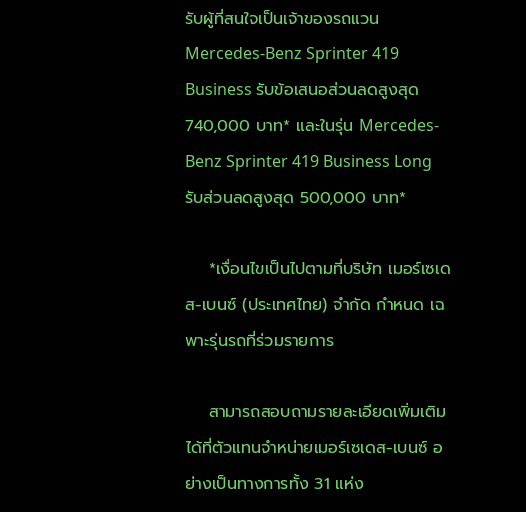รับผู้ที่สนใจเป็นเจ้าของรถแวน Mercedes-Benz Sprinter 419 Business รับข้อเสนอส่วนลดสูงสุด 740,000 บาท* และในรุ่น Mercedes-Benz Sprinter 419 Business Long รับส่วนลดสูงสุด 500,000 บาท*

    *เงื่อนไขเป็นไปตามที่บริษัท เมอร์เซเดส-เบนซ์ (ประเทศไทย) จำกัด กำหนด เฉพาะรุ่นรถที่ร่วมรายการ

    สามารถสอบถามรายละเอียดเพิ่มเติมได้ที่ตัวแทนจำหน่ายเมอร์เซเดส-เบนซ์ อย่างเป็นทางการทั้ง 31 แห่ง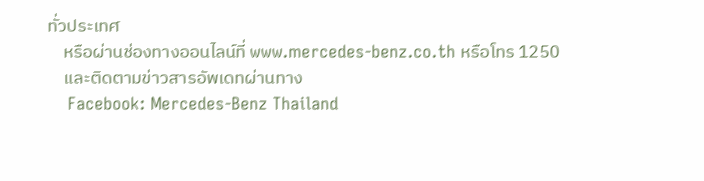ทั่วประเทศ
    หรือผ่านช่องทางออนไลน์ที่ www.mercedes-benz.co.th หรือโทร 1250
    และติดตามข่าวสารอัพเดทผ่านทาง
    Facebook: Mercedes-Benz Thailand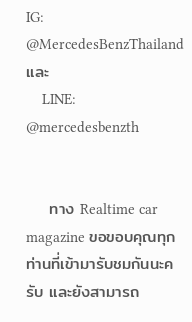IG: @MercedesBenzThailand และ
    LINE: @mercedesbenzth


    ทาง Realtime car magazine ขอขอบคุณทุกท่านที่เข้ามารับชมกันนะครับ และยังสามารถ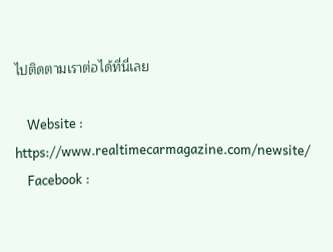ไปติดตามเราต่อได้ที่นี่เลย

    Website : https://www.realtimecarmagazine.com/newsite/
    Facebook :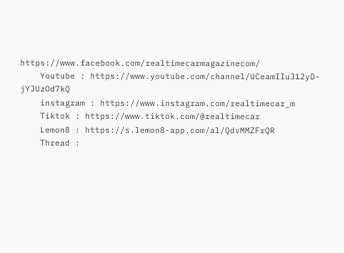https://www.facebook.com/realtimecarmagazinecom/
    Youtube : https://www.youtube.com/channel/UCeamIIu312yD-jYJUzOd7kQ
    instagram : https://www.instagram.com/realtimecar_m
    Tiktok : https://www.tiktok.com/@realtimecar
    Lemon8 : https://s.lemon8-app.com/al/QdvMMZFrQR
    Thread :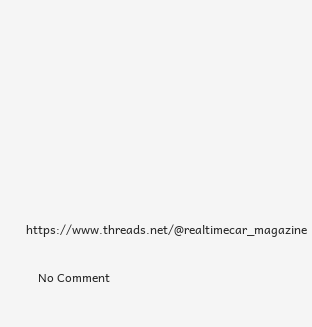https://www.threads.net/@realtimecar_magazine


    No Comment